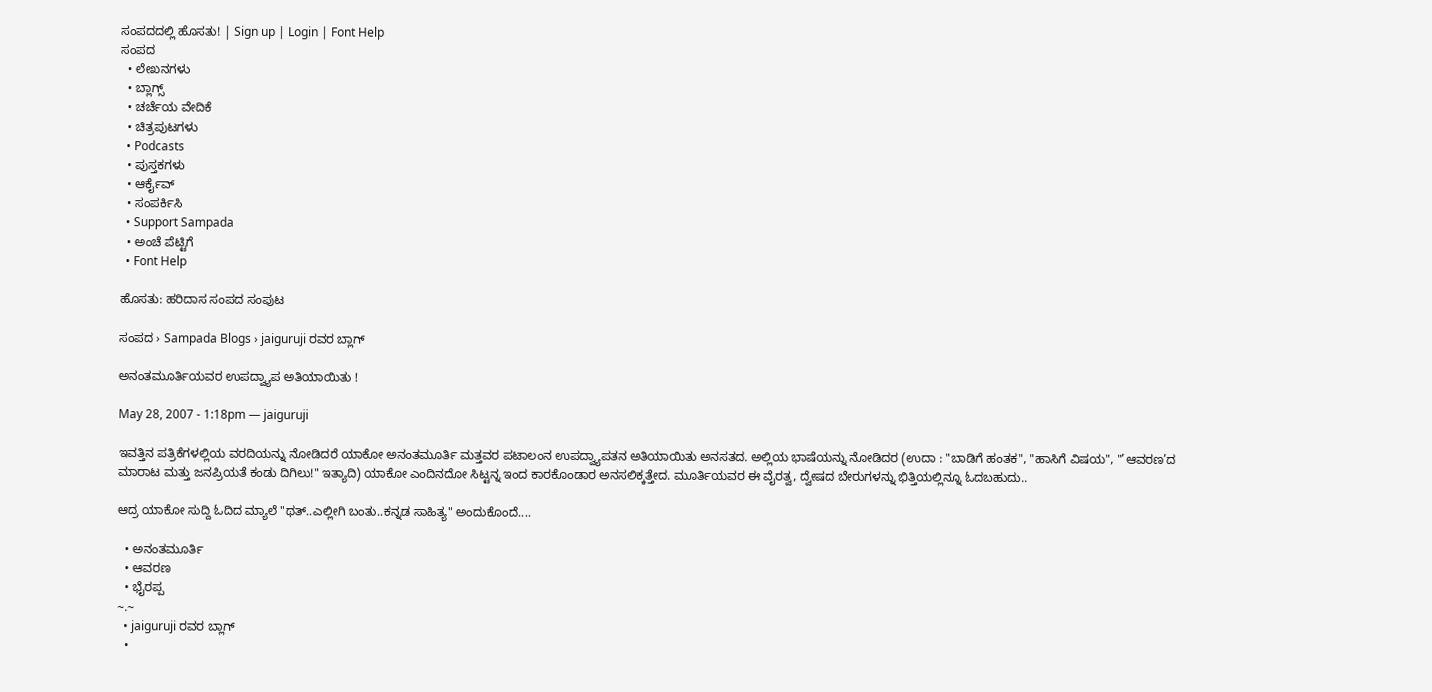ಸಂಪದದಲ್ಲಿ ಹೊಸತು! | Sign up | Login | Font Help
ಸಂಪದ
  • ಲೇಖನಗಳು
  • ಬ್ಲಾಗ್ಸ್
  • ಚರ್ಚೆಯ ವೇದಿಕೆ
  • ಚಿತ್ರಪುಟಗಳು
  • Podcasts
  • ಪುಸ್ತಕಗಳು
  • ಆರ್ಕೈವ್
  • ಸಂಪರ್ಕಿಸಿ
  • Support Sampada
  • ಅಂಚೆ ಪೆಟ್ಟಿಗೆ
  • Font Help

ಹೊಸತು: ಹರಿದಾಸ ಸಂಪದ ಸಂಪುಟ

ಸಂಪದ › Sampada Blogs › jaiguruji ರವರ ಬ್ಲಾಗ್

ಅನಂತಮೂರ್ತಿಯವರ ಉಪದ್ವ್ಯಾಪ ಅತಿಯಾಯಿತು !

May 28, 2007 - 1:18pm — jaiguruji

ಇವತ್ತಿನ ಪತ್ರಿಕೆಗಳಲ್ಲಿಯ ವರದಿಯನ್ನು ನೋಡಿದರೆ ಯಾಕೋ ಅನಂತಮೂರ್ತಿ ಮತ್ತವರ ಪಟಾಲಂನ ಉಪದ್ವ್ಯಾಪತನ ಅತಿಯಾಯಿತು ಅನಸತದ. ಅಲ್ಲಿಯ ಭಾಷೆಯನ್ನು ನೋಡಿದರ (ಉದಾ : "ಬಾಡಿಗೆ ಹಂತಕ", "ಹಾಸಿಗೆ ವಿಷಯ", "’ಆವರಣ’ದ ಮಾರಾಟ ಮತ್ತು ಜನಪ್ರಿಯತೆ ಕಂಡು ದಿಗಿಲು!" ಇತ್ಯಾದಿ) ಯಾಕೋ ಎಂದಿನದೋ ಸಿಟ್ಟನ್ನ ಇಂದ ಕಾರಕೊಂಡಾರ ಅನಸಲಿಕ್ಕತ್ತೇದ. ಮೂರ್ತಿಯವರ ಈ ವೈರತ್ವ, ದ್ವೇಷದ ಬೇರುಗಳನ್ನು ಭಿತ್ತಿಯಲ್ಲಿನ್ನೂ ಓದಬಹುದು..

ಆದ್ರ ಯಾಕೋ ಸುದ್ದಿ ಓದಿದ ಮ್ಯಾಲೆ "ಥತ್..ಎಲ್ಲೀಗಿ ಬಂತು..ಕನ್ನಡ ಸಾಹಿತ್ಯ" ಅಂದುಕೊಂದೆ....

  • ಅನಂತಮೂರ್ತಿ
  • ಆವರಣ
  • ಭೈರಪ್ಪ
~.~
  • jaiguruji ರವರ ಬ್ಲಾಗ್
  •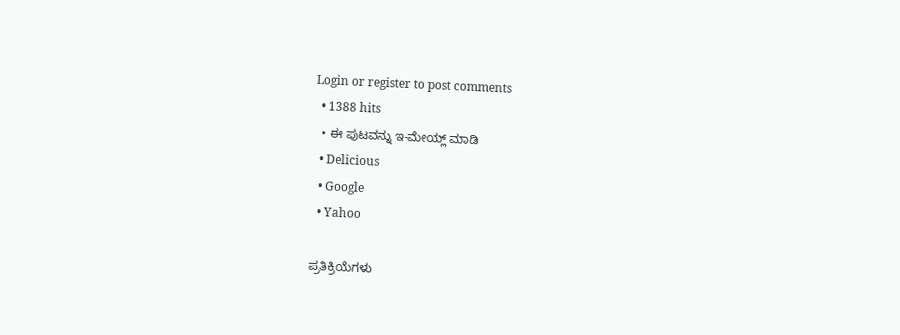Login or register to post comments
  • 1388 hits
  • ಈ ಪುಟವನ್ನು ಇ-ಮೇಯ್ಲ್ ಮಾಡಿ
  • Delicious
  • Google
  • Yahoo

ಪ್ರತಿಕ್ರಿಯೆಗಳು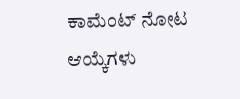ಕಾಮೆಂಟ್ ನೋಟ ಆಯ್ಕೆಗಳು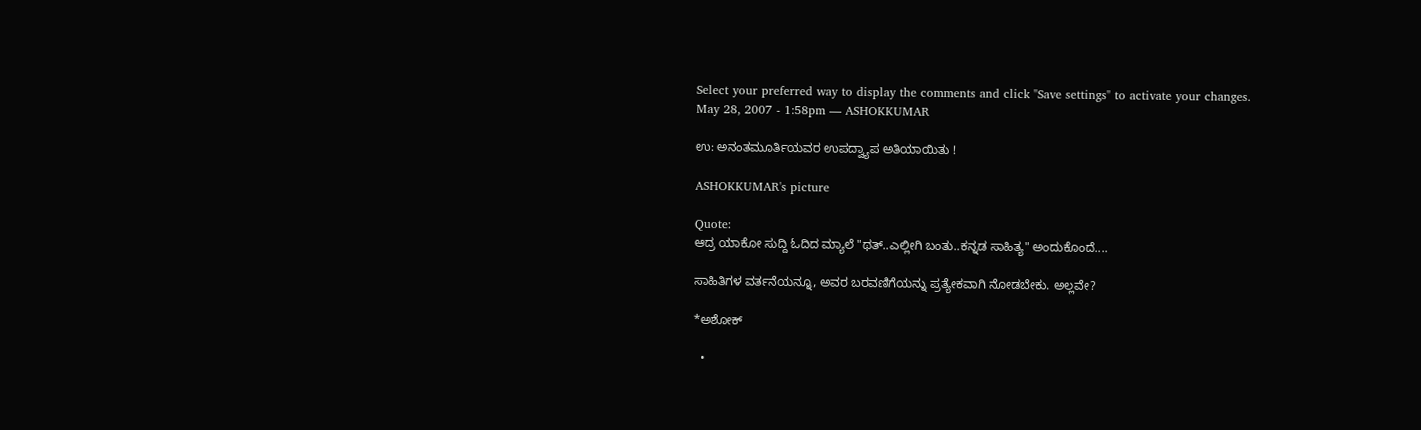Select your preferred way to display the comments and click "Save settings" to activate your changes.
May 28, 2007 - 1:58pm — ASHOKKUMAR

ಉ: ಅನಂತಮೂರ್ತಿಯವರ ಉಪದ್ವ್ಯಾಪ ಅತಿಯಾಯಿತು !

ASHOKKUMAR's picture

Quote:
ಆದ್ರ ಯಾಕೋ ಸುದ್ದಿ ಓದಿದ ಮ್ಯಾಲೆ "ಥತ್..ಎಲ್ಲೀಗಿ ಬಂತು..ಕನ್ನಡ ಸಾಹಿತ್ಯ" ಅಂದುಕೊಂದೆ....

ಸಾಹಿತಿಗಳ ವರ್ತನೆಯನ್ನೂ, ಅವರ ಬರವಣಿಗೆಯನ್ನು ಪ್ರತ್ಯೇಕವಾಗಿ ನೋಡಬೇಕು. ಅಲ್ಲವೇ?

*ಅಶೋಕ್

  •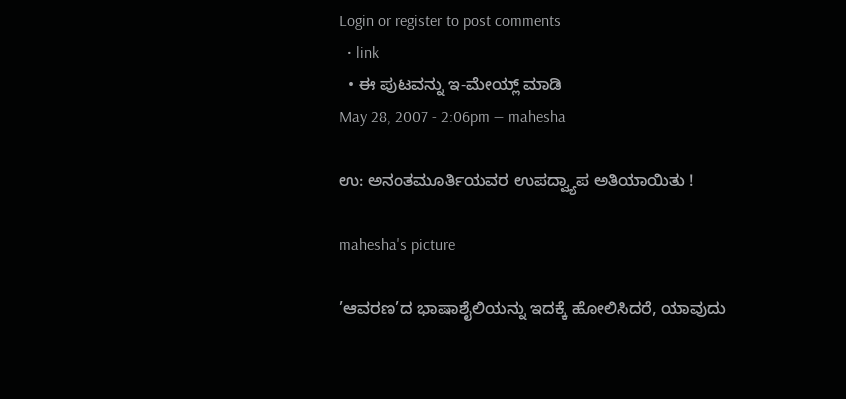Login or register to post comments
  • link
  • ಈ ಪುಟವನ್ನು ಇ-ಮೇಯ್ಲ್ ಮಾಡಿ
May 28, 2007 - 2:06pm — mahesha

ಉ: ಅನಂತಮೂರ್ತಿಯವರ ಉಪದ್ವ್ಯಾಪ ಅತಿಯಾಯಿತು !

mahesha's picture

’ಆವರಣ’ದ ಭಾಷಾಶೈಲಿಯನ್ನು ಇದಕ್ಕೆ ಹೋಲಿಸಿದರೆ, ಯಾವುದು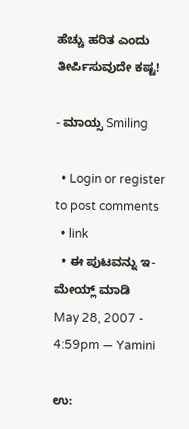ಹೆಚ್ಚು ಹರಿತ ಎಂದು ತೀರ್ಪಿಸುವುದೇ ಕಷ್ಟ!

- ಮಾಯ್ಸ Smiling

  • Login or register to post comments
  • link
  • ಈ ಪುಟವನ್ನು ಇ-ಮೇಯ್ಲ್ ಮಾಡಿ
May 28, 2007 - 4:59pm — Yamini

ಉ: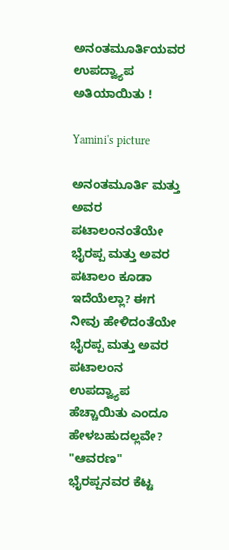ಅನಂತಮೂರ್ತಿಯವರ ಉಪದ್ವ್ಯಾಪ ಅತಿಯಾಯಿತು !

Yamini's picture

ಅನಂತಮೂರ್ತಿ ಮತ್ತು ಅವರ ಪಟಾಲಂನಂತೆಯೇ ಭೈರಪ್ಪ ಮತ್ತು ಅವರ ಪಟಾಲಂ ಕೂಡಾ ಇದೆಯೆಲ್ಲಾ? ಈಗ ನೀವು ಹೇಳಿದಂತೆಯೇ ಭೈರಪ್ಪ ಮತ್ತು ಅವರ ಪಟಾಲಂನ ಉಪದ್ವ್ಯಾಪ ಹೆಚ್ಚಾಯಿತು ಎಂದೂ ಹೇಳಬಹುದಲ್ಲವೇ? "ಆವರಣ" ಭೈರಪ್ಪನವರ ಕೆಟ್ಟ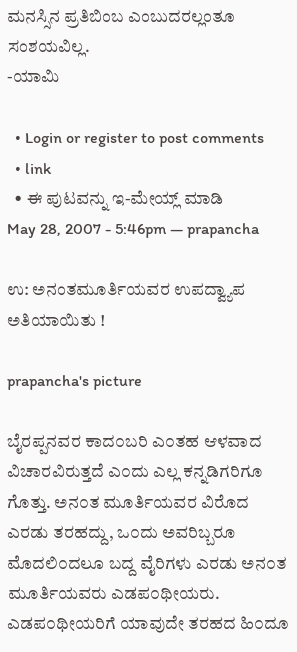ಮನಸ್ಸಿನ ಪ್ರತಿಬಿಂಬ ಎಂಬುದರಲ್ಲಂತೂ ಸಂಶಯವಿಲ್ಲ.
-ಯಾಮಿ

  • Login or register to post comments
  • link
  • ಈ ಪುಟವನ್ನು ಇ-ಮೇಯ್ಲ್ ಮಾಡಿ
May 28, 2007 - 5:46pm — prapancha

ಉ: ಅನಂತಮೂರ್ತಿಯವರ ಉಪದ್ವ್ಯಾಪ ಅತಿಯಾಯಿತು !

prapancha's picture

ಬೈರಪ್ಪನವರ ಕಾದ೦ಬರಿ ಎ೦ತಹ ಆಳವಾದ ವಿಚಾರವಿರುತ್ತದೆ ಎ೦ದು ಎಲ್ಲ ಕನ್ನಡಿಗರಿಗೂ ಗೊತ್ತು. ಅನ೦ತ ಮೂರ್ತಿಯವರ ವಿರೊದ ಎರಡು ತರಹದ್ದು, ಒ೦ದು ಅವರಿಬ್ಬರೂ ಮೊದಲಿ೦ದಲೂ ಬದ್ದ ವೈರಿಗಳು ಎರಡು ಅನ೦ತ ಮೂರ್ತಿಯವರು ಎಡಪ೦ಥೀಯರು. ಎಡಪ೦ಥೀಯರಿಗೆ ಯಾವುದೇ ತರಹದ ಹಿ೦ದೂ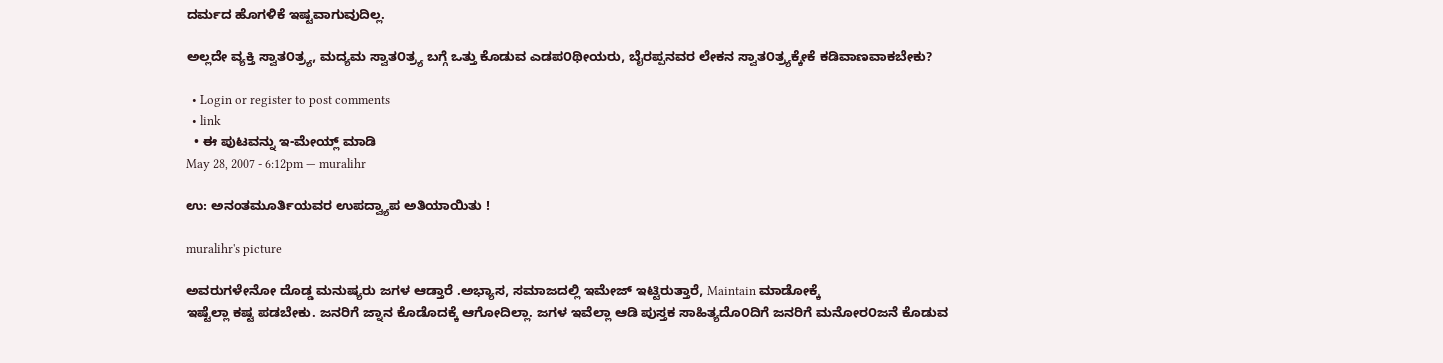ದರ್ಮದ ಹೊಗಳಿಕೆ ಇಷ್ಟವಾಗುವುದಿಲ್ಲ.

ಅಲ್ಲದೇ ವ್ಯಕ್ತಿ ಸ್ವಾತ೦ತ್ರ್ಯ, ಮದ್ಯಮ ಸ್ವಾತ೦ತ್ರ್ಯ ಬಗ್ಗೆ ಒತ್ತು ಕೊಡುವ ಎಡಪ೦ಥೀಯರು, ಬೈರಪ್ಪನವರ ಲೇಕನ ಸ್ವಾತ೦ತ್ರ್ಯಕ್ಕೇಕೆ ಕಡಿವಾಣವಾಕಬೇಕು?

  • Login or register to post comments
  • link
  • ಈ ಪುಟವನ್ನು ಇ-ಮೇಯ್ಲ್ ಮಾಡಿ
May 28, 2007 - 6:12pm — muralihr

ಉ: ಅನಂತಮೂರ್ತಿಯವರ ಉಪದ್ವ್ಯಾಪ ಅತಿಯಾಯಿತು !

muralihr's picture

ಅವರುಗಳೇನೋ ದೊಡ್ಡ ಮನುಷ್ಯರು ಜಗಳ ಆಡ್ತಾರೆ .ಅಭ್ಯಾಸ, ಸಮಾಜದಲ್ಲಿ ಇಮೇಜ್ ಇಟ್ಟಿರುತ್ತಾರೆ, Maintain ಮಾಡೋಕ್ಕೆ
ಇಷ್ಟೆಲ್ಲಾ ಕಷ್ಟ ಪಡಬೇಕು. ಜನರಿಗೆ ಜ್ನಾನ ಕೊಡೊದಕ್ಕೆ ಆಗೋದಿಲ್ಲಾ. ಜಗಳ ಇವೆಲ್ಲಾ ಆಡಿ ಪುಸ್ತಕ ಸಾಹಿತ್ಯದೊ೦ದಿಗೆ ಜನರಿಗೆ ಮನೋರ೦ಜನೆ ಕೊಡುವ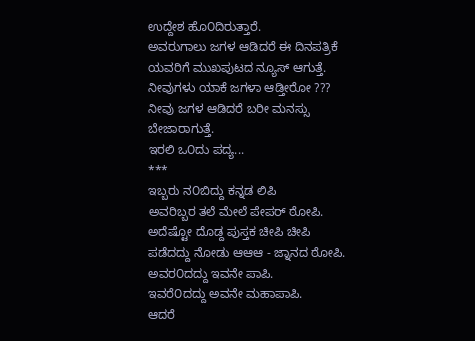ಉದ್ದೇಶ ಹೊ೦ದಿರುತ್ತಾರೆ.
ಅವರುಗಾಲು ಜಗಳ ಆಡಿದರೆ ಈ ದಿನಪತ್ರಿಕೆ ಯವರಿಗೆ ಮುಖಪುಟದ ನ್ಯೂಸ್ ಆಗುತ್ತೆ. ನೀವುಗಳು ಯಾಕೆ ಜಗಳಾ ಆಡ್ತೀರೋ ???
ನೀವು ಜಗಳ ಆಡಿದರೆ ಬರೀ ಮನಸ್ಸು ಬೇಜಾರಾಗುತ್ತೆ.
ಇರಲಿ ಒ೦ದು ಪದ್ಯ...
***
ಇಬ್ಬರು ನ೦ಬಿದ್ದು ಕನ್ನಡ ಲಿಪಿ
ಅವರಿಬ್ಬರ ತಲೆ ಮೇಲೆ ಪೇಪರ್ ಠೋಪಿ.
ಅದೆಷ್ಟೋ ದೊಡ್ದ ಪುಸ್ತಕ ಚೀಪಿ ಚೀಪಿ
ಪಡೆದದ್ದು ನೋಡು ಆಆಆ - ಜ್ನಾನದ ಠೋಪಿ.
ಅವರ೦ದದ್ದು ಇವನೇ ಪಾಪಿ.
ಇವರೆ೦ದದ್ದು ಅವನೇ ಮಹಾಪಾಪಿ.
ಆದರೆ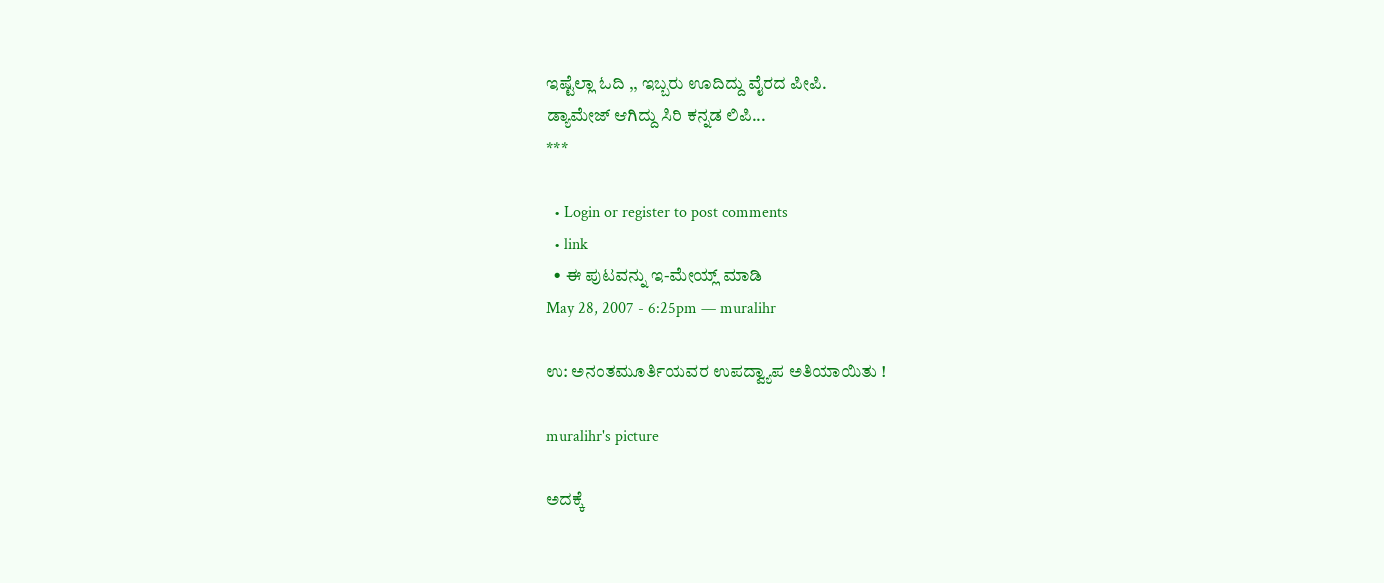ಇಷ್ಟೆಲ್ಲಾ ಓದಿ ,, ಇಬ್ಬರು ಊದಿದ್ದು ವೈರದ ಪೀಪಿ.
ಡ್ಯಾಮೇಜ್ ಆಗಿದ್ದು ಸಿರಿ ಕನ್ನಡ ಲಿಪಿ...
***

  • Login or register to post comments
  • link
  • ಈ ಪುಟವನ್ನು ಇ-ಮೇಯ್ಲ್ ಮಾಡಿ
May 28, 2007 - 6:25pm — muralihr

ಉ: ಅನಂತಮೂರ್ತಿಯವರ ಉಪದ್ವ್ಯಾಪ ಅತಿಯಾಯಿತು !

muralihr's picture

ಅದಕ್ಕೆ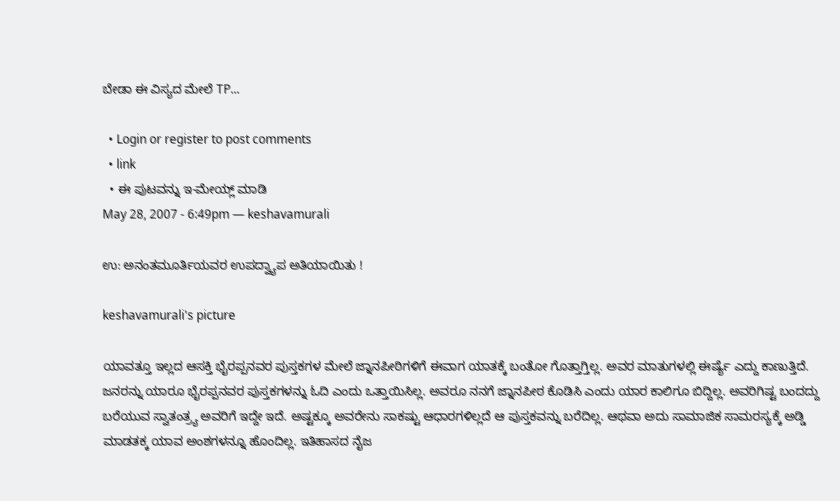ಬೇಡಾ ಈ ವಿಸ್ಯದ ಮೇಲೆ TP...

  • Login or register to post comments
  • link
  • ಈ ಪುಟವನ್ನು ಇ-ಮೇಯ್ಲ್ ಮಾಡಿ
May 28, 2007 - 6:49pm — keshavamurali

ಉ: ಅನಂತಮೂರ್ತಿಯವರ ಉಪದ್ವ್ಯಾಪ ಅತಿಯಾಯಿತು !

keshavamurali's picture

ಯಾವತ್ತೂ ಇಲ್ಲದ ಆಸಕ್ತಿ ಭೈರಪ್ಪನವರ ಪುಸ್ತಕಗಳ ಮೇಲೆ ಜ್ನಾನಪೀಠಿಗಳಿಗೆ ಈವಾಗ ಯಾತಕ್ಕೆ ಬಂತೋ ಗೊತ್ತಾಗ್ತಿಲ್ಲ. ಅವರ ಮಾತುಗಳಲ್ಲಿ ಈರ್ಷ್ಯೆ ಎದ್ದು ಕಾಣುತ್ತಿದೆ. ಜನರನ್ನು ಯಾರೂ ಭೈರಪ್ಪನವರ ಪುಸ್ತಕಗಳನ್ನು ಓದಿ ಎಂದು ಒತ್ತಾಯಿಸಿಲ್ಲ. ಅವರೂ ನನಗೆ ಜ್ನಾನಪೀಠ ಕೊಡಿಸಿ ಎಂದು ಯಾರ ಕಾಲಿಗೂ ಬಿದ್ದಿಲ್ಲ. ಅವರಿಗಿಷ್ಟ ಬಂದದ್ದು ಬರೆಯುವ ಸ್ವಾತಂತ್ರ್ಯ ಅವರಿಗೆ ಇದ್ದೇ ಇದೆ. ಅಷ್ಟಕ್ಕೂ ಅವರೇನು ಸಾಕಷ್ಟು ಆಧಾರಗಳಿಲ್ಲದೆ ಆ ಪುಸ್ತಕವನ್ನು ಬರೆದಿಲ್ಲ. ಆಥವಾ ಅದು ಸಾಮಾಜಿಕ ಸಾಮರಸ್ಯಕ್ಕೆ ಅಡ್ಡಿ ಮಾಡತಕ್ಕ ಯಾವ ಅಂಶಗಳನ್ನೂ ಹೊಂದಿಲ್ಲ. ಇತಿಹಾಸದ ನೈಜ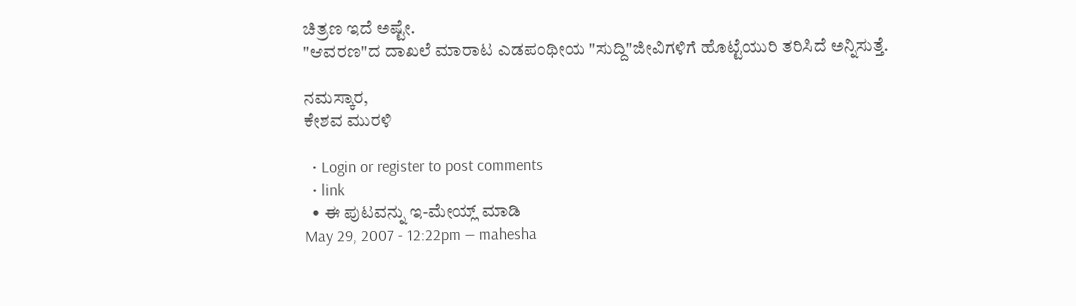ಚಿತ್ರಣ ಇದೆ ಅಷ್ಟೇ.
"ಆವರಣ"ದ ದಾಖಲೆ ಮಾರಾಟ ಎಡಪಂಥೀಯ "ಸುದ್ದಿ"ಜೀವಿಗಳಿಗೆ ಹೊಟ್ಟೆಯುರಿ ತರಿಸಿದೆ ಅನ್ನಿಸುತ್ತೆ.

ನಮಸ್ಕಾರ,
ಕೇಶವ ಮುರಳಿ

  • Login or register to post comments
  • link
  • ಈ ಪುಟವನ್ನು ಇ-ಮೇಯ್ಲ್ ಮಾಡಿ
May 29, 2007 - 12:22pm — mahesha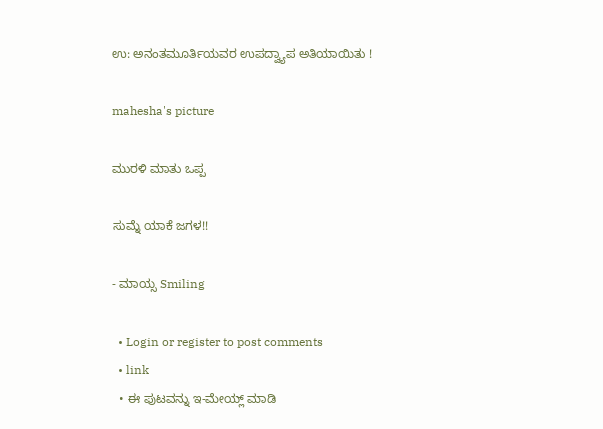ಉ: ಅನಂತಮೂರ್ತಿಯವರ ಉಪದ್ವ್ಯಾಪ ಅತಿಯಾಯಿತು !

mahesha's picture

ಮುರಳಿ ಮಾತು ಒಪ್ಪ

ಸುಮ್ನೆ ಯಾಕೆ ಜಗಳ!!

- ಮಾಯ್ಸ Smiling

  • Login or register to post comments
  • link
  • ಈ ಪುಟವನ್ನು ಇ-ಮೇಯ್ಲ್ ಮಾಡಿ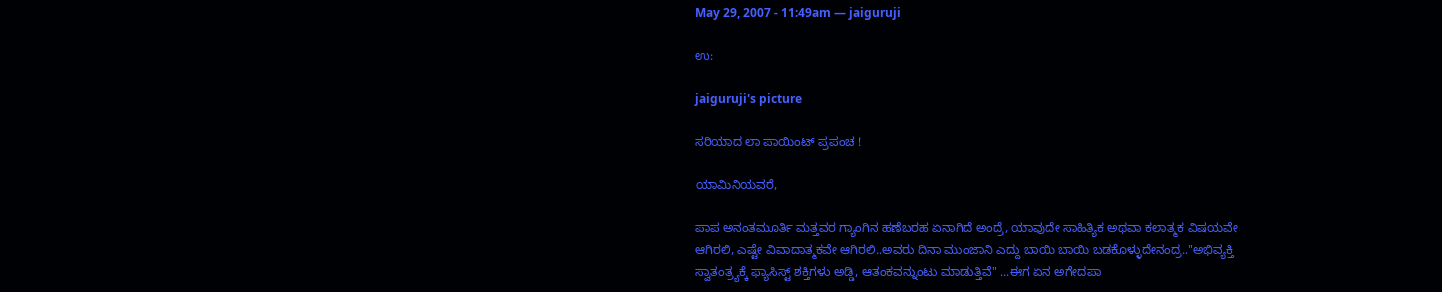May 29, 2007 - 11:49am — jaiguruji

ಉ:

jaiguruji's picture

ಸರಿಯಾದ ಲಾ ಪಾಯಿಂಟ್ ಪ್ರಪಂಚ !

ಯಾಮಿನಿಯವರೆ,

ಪಾಪ ಅನಂತಮೂರ್ತಿ ಮತ್ತವರ ಗ್ಯಾಂಗಿನ ಹಣೆಬರಹ ಏನಾಗಿದೆ ಅಂದ್ರೆ, ಯಾವುದೇ ಸಾಹಿತ್ಯಿಕ ಅಥವಾ ಕಲಾತ್ಮಕ ವಿಷಯವೇ ಆಗಿರಲಿ, ಎಷ್ಟೇ ವಿವಾದಾತ್ಮಕವೇ ಆಗಿರಲಿ..ಅವರು ದಿನಾ ಮುಂಜಾನಿ ಎದ್ದು ಬಾಯಿ ಬಾಯಿ ಬಡಕೊಳ್ಳುದೇನಂದ್ರ.."ಅಭಿವ್ಯಕ್ತಿ ಸ್ವಾತಂತ್ರ್ಯಕ್ಕೆ ಫ್ಯಾಸಿಸ್ಟ್ ಶಕ್ತಿಗಳು ಅಡ್ಡಿ, ಆತಂಕವನ್ನುಂಟು ಮಾಡುತ್ತಿವೆ" ...ಈಗ ಏನ ಅಗೇದಪಾ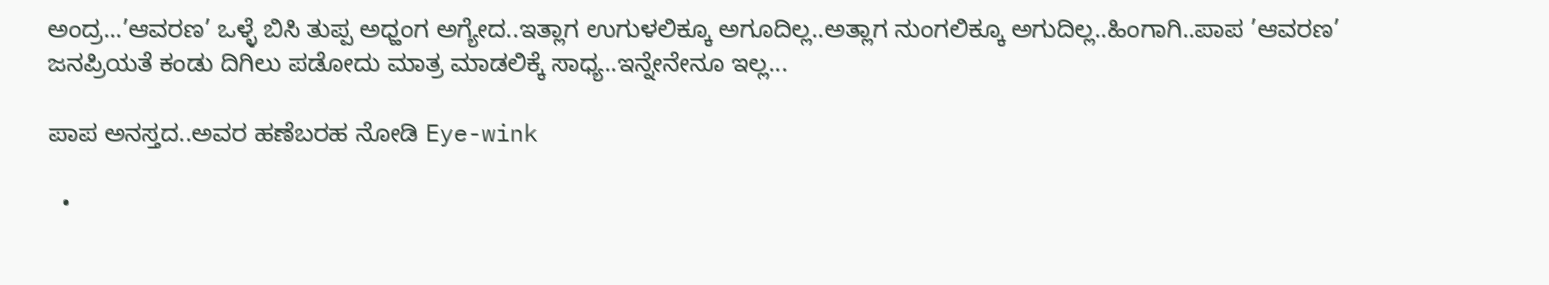ಅಂದ್ರ...’ಆವರಣ’ ಒಳ್ಳೆ ಬಿಸಿ ತುಪ್ಪ ಅಧ್ಹಂಗ ಅಗ್ಯೇದ..ಇತ್ಲಾಗ ಉಗುಳಲಿಕ್ಕೂ ಅಗೂದಿಲ್ಲ..ಅತ್ಲಾಗ ನುಂಗಲಿಕ್ಕೂ ಅಗುದಿಲ್ಲ..ಹಿಂಗಾಗಿ..ಪಾಪ ’ಆವರಣ’ ಜನಪ್ರಿಯತೆ ಕಂಡು ದಿಗಿಲು ಪಡೋದು ಮಾತ್ರ ಮಾಡಲಿಕ್ಕೆ ಸಾಧ್ಯ..ಇನ್ನೇನೇನೂ ಇಲ್ಲ...

ಪಾಪ ಅನಸ್ತದ..ಅವರ ಹಣೆಬರಹ ನೋಡಿ Eye-wink

  •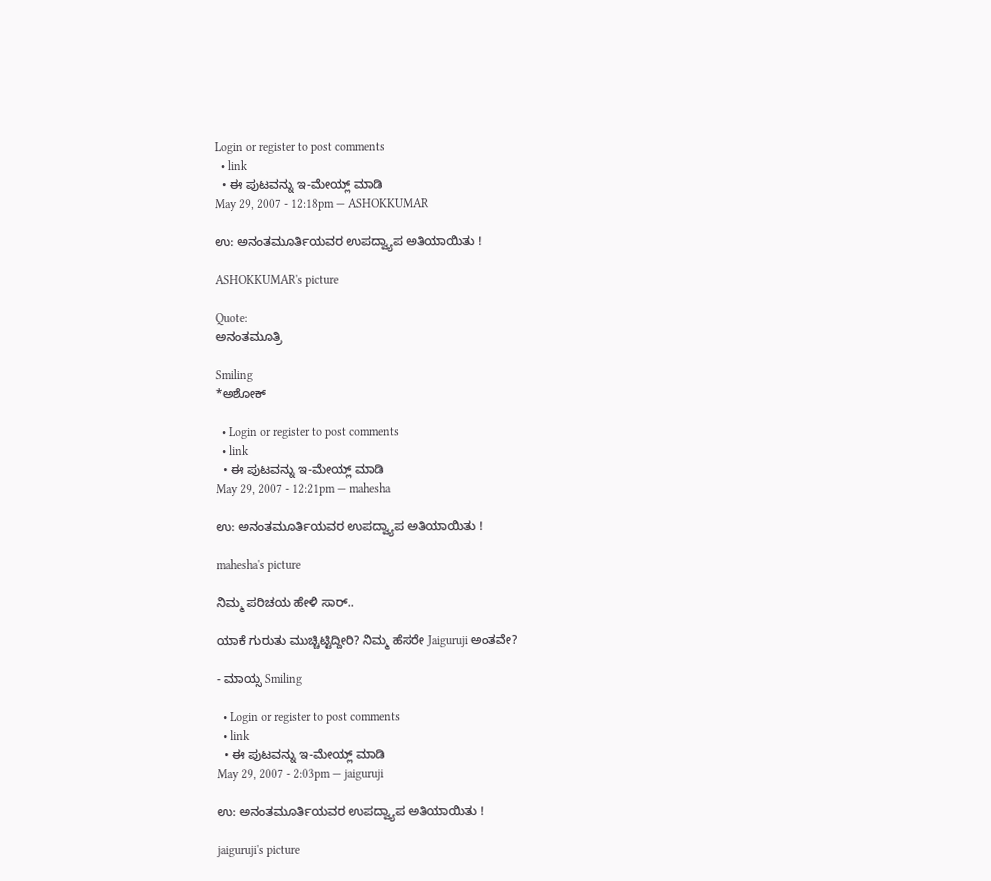Login or register to post comments
  • link
  • ಈ ಪುಟವನ್ನು ಇ-ಮೇಯ್ಲ್ ಮಾಡಿ
May 29, 2007 - 12:18pm — ASHOKKUMAR

ಉ: ಅನಂತಮೂರ್ತಿಯವರ ಉಪದ್ವ್ಯಾಪ ಅತಿಯಾಯಿತು !

ASHOKKUMAR's picture

Quote:
ಅನಂತಮೂತ್ರಿ

Smiling
*ಅಶೋಕ್

  • Login or register to post comments
  • link
  • ಈ ಪುಟವನ್ನು ಇ-ಮೇಯ್ಲ್ ಮಾಡಿ
May 29, 2007 - 12:21pm — mahesha

ಉ: ಅನಂತಮೂರ್ತಿಯವರ ಉಪದ್ವ್ಯಾಪ ಅತಿಯಾಯಿತು !

mahesha's picture

ನಿಮ್ಮ ಪರಿಚಯ ಹೇಳಿ ಸಾರ್‍..

ಯಾಕೆ ಗುರುತು ಮುಚ್ಚಿಟ್ಟಿದ್ದೀರಿ? ನಿಮ್ಮ ಹೆಸರೇ Jaiguruji ಅಂತವೇ?

- ಮಾಯ್ಸ Smiling

  • Login or register to post comments
  • link
  • ಈ ಪುಟವನ್ನು ಇ-ಮೇಯ್ಲ್ ಮಾಡಿ
May 29, 2007 - 2:03pm — jaiguruji

ಉ: ಅನಂತಮೂರ್ತಿಯವರ ಉಪದ್ವ್ಯಾಪ ಅತಿಯಾಯಿತು !

jaiguruji's picture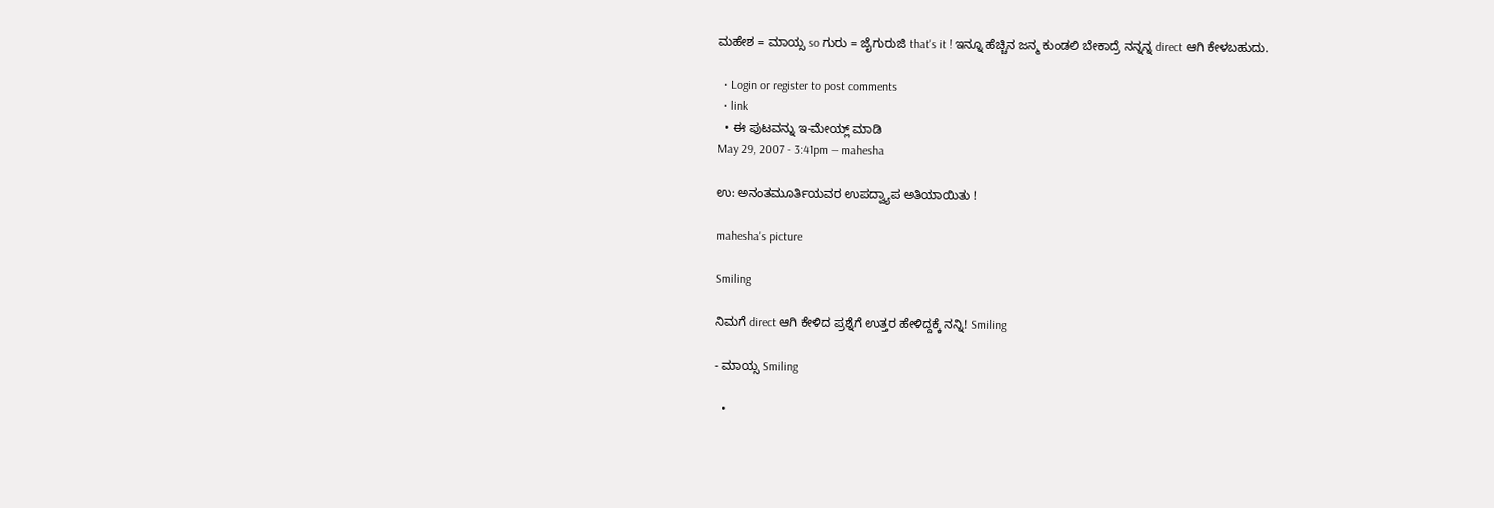ಮಹೇಶ = ಮಾಯ್ಸ so ಗುರು = ಜೈಗುರುಜಿ that's it ! ಇನ್ನೂ ಹೆಚ್ಚಿನ ಜನ್ಮ ಕುಂಡಲಿ ಬೇಕಾದ್ರೆ ನನ್ನನ್ನ direct ಆಗಿ ಕೇಳಬಹುದು.

  • Login or register to post comments
  • link
  • ಈ ಪುಟವನ್ನು ಇ-ಮೇಯ್ಲ್ ಮಾಡಿ
May 29, 2007 - 3:41pm — mahesha

ಉ: ಅನಂತಮೂರ್ತಿಯವರ ಉಪದ್ವ್ಯಾಪ ಅತಿಯಾಯಿತು !

mahesha's picture

Smiling

ನಿಮಗೆ direct ಆಗಿ ಕೇಳಿದ ಪ್ರಶ್ನೆಗೆ ಉತ್ತರ ಹೇಳಿದ್ದಕ್ಕೆ ನನ್ನಿ! Smiling

- ಮಾಯ್ಸ Smiling

  •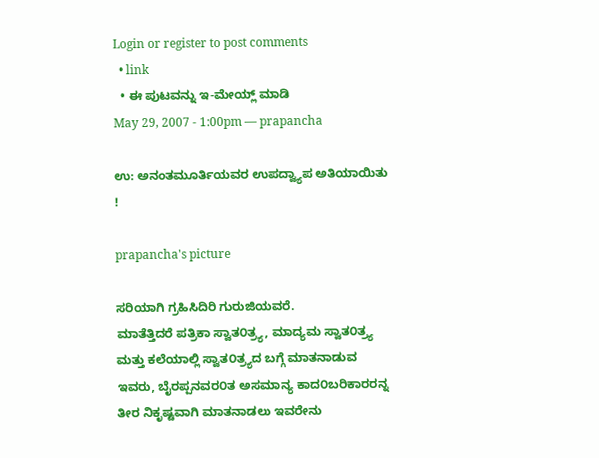Login or register to post comments
  • link
  • ಈ ಪುಟವನ್ನು ಇ-ಮೇಯ್ಲ್ ಮಾಡಿ
May 29, 2007 - 1:00pm — prapancha

ಉ: ಅನಂತಮೂರ್ತಿಯವರ ಉಪದ್ವ್ಯಾಪ ಅತಿಯಾಯಿತು !

prapancha's picture

ಸರಿಯಾಗಿ ಗ್ರಹಿಸಿದಿರಿ ಗುರುಜಿಯವರೆ.
ಮಾತೆತ್ತಿದರೆ ಪತ್ರಿಕಾ ಸ್ವಾತ೦ತ್ರ್ಯ, ಮಾದ್ಯಮ ಸ್ವಾತ೦ತ್ರ್ಯ ಮತ್ತು ಕಲೆಯಾಲ್ಲಿ ಸ್ವಾತ೦ತ್ರ್ಯದ ಬಗ್ಗೆ ಮಾತನಾಡುವ ಇವರು, ಬೈರಪ್ಪನವರ೦ತ ಅಸಮಾನ್ಯ ಕಾದ೦ಬರಿಕಾರರನ್ನ ತೀರ ನಿಕೃಷ್ಟವಾಗಿ ಮಾತನಾಡಲು ಇವರೇನು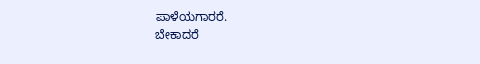ಪಾಳೆಯಗಾರರೆ.
ಬೇಕಾದರೆ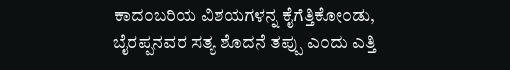ಕಾದ೦ಬರಿಯ ವಿಶಯಗಳನ್ನ ಕೈಗೆತ್ತಿಕೋ೦ಡು, ಬೈರಪ್ಪನವರ ಸತ್ಯ ಶೊದನೆ ತಪ್ಪು ಎ೦ದು ಎತ್ತಿ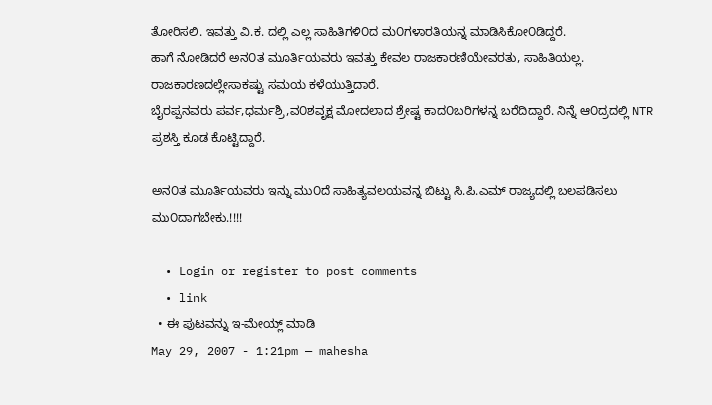ತೋರಿಸಲಿ. ಇವತ್ತು ವಿ.ಕ. ದಲ್ಲಿ ಎಲ್ಲ ಸಾಹಿತಿಗಳಿ೦ದ ಮ೦ಗಳಾರತಿಯನ್ನ ಮಾಡಿಸಿಕೋ೦ಡಿದ್ದರೆ.
ಹಾಗೆ ನೋಡಿದರೆ ಅನ೦ತ ಮೂರ್ತಿಯವರು ಇವತ್ತು ಕೇವಲ ರಾಜಕಾರಣಿಯೇವರತು, ಸಾಹಿತಿಯಲ್ಲ. ರಾಜಕಾರಣದಲ್ಲೇಸಾಕಷ್ಟು ಸಮಯ ಕಳೆಯುತ್ತಿದಾರೆ.
ಬೈರಪ್ಪನವರು ಪರ್ವ,ಧರ್ಮಶ್ರಿ,ವ೦ಶವೃಕ್ಷ ಮೋದಲಾದ ಶ್ರೇಷ್ಟ ಕಾದ೦ಬರಿಗಳನ್ನ ಬರೆದಿದ್ದಾರೆ. ನಿನ್ನೆ ಆ೦ದ್ರದಲ್ಲಿ NTR ಪ್ರಶಸ್ತಿ ಕೂಡ ಕೊಟ್ಟಿದ್ದಾರೆ.

ಅನ೦ತ ಮೂರ್ತಿಯವರು ಇನ್ನು ಮು೦ದೆ ಸಾಹಿತ್ಯವಲಯವನ್ನ ಬಿಟ್ಟು ಸಿ.ಪಿ.ಎಮ್ ರಾಜ್ಯದಲ್ಲಿ ಬಲಪಡಿಸಲು ಮು೦ದಾಗಬೇಕು.!!!!

  • Login or register to post comments
  • link
  • ಈ ಪುಟವನ್ನು ಇ-ಮೇಯ್ಲ್ ಮಾಡಿ
May 29, 2007 - 1:21pm — mahesha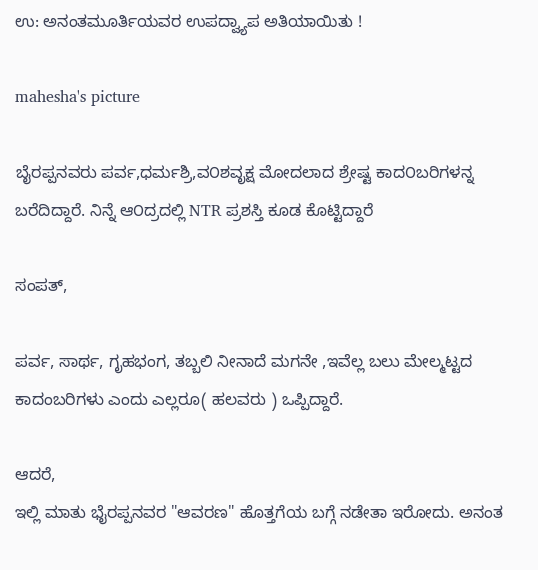ಉ: ಅನಂತಮೂರ್ತಿಯವರ ಉಪದ್ವ್ಯಾಪ ಅತಿಯಾಯಿತು !

mahesha's picture

ಬೈರಪ್ಪನವರು ಪರ್ವ,ಧರ್ಮಶ್ರಿ,ವ೦ಶವೃಕ್ಷ ಮೋದಲಾದ ಶ್ರೇಷ್ಟ ಕಾದ೦ಬರಿಗಳನ್ನ ಬರೆದಿದ್ದಾರೆ. ನಿನ್ನೆ ಆ೦ದ್ರದಲ್ಲಿ NTR ಪ್ರಶಸ್ತಿ ಕೂಡ ಕೊಟ್ಟಿದ್ದಾರೆ

ಸಂಪತ್,

ಪರ್ವ, ಸಾರ್ಥ, ಗೃಹಭಂಗ, ತಬ್ಬಲಿ ನೀನಾದೆ ಮಗನೇ ,ಇವೆಲ್ಲ ಬಲು ಮೇಲ್ಮಟ್ಟದ ಕಾದಂಬರಿಗಳು ಎಂದು ಎಲ್ಲರೂ( ಹಲವರು ) ಒಪ್ಪಿದ್ದಾರೆ.

ಆದರೆ,
ಇಲ್ಲಿ ಮಾತು ಭೈರಪ್ಪನವರ "ಆವರಣ" ಹೊತ್ತಗೆಯ ಬಗ್ಗೆ ನಡೇತಾ ಇರೋದು. ಅನಂತ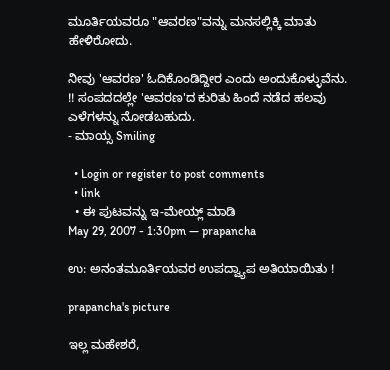ಮೂರ್ತಿಯವರೂ "ಆವರಣ"ವನ್ನು ಮನಸಲ್ಲಿಕ್ಕಿ ಮಾತು ಹೇಳಿರೋದು.

ನೀವು 'ಆವರಣ' ಓದಿಕೊಂಡಿದ್ದೀರ ಎಂದು ಅಂದುಕೊಳ್ಳುವೆನು. !! ಸಂಪದದಲ್ಲೇ 'ಆವರಣ'ದ ಕುರಿತು ಹಿಂದೆ ನಡೆದ ಹಲವು ಎಳೆಗಳನ್ನು ನೋಡಬಹುದು.
- ಮಾಯ್ಸ Smiling

  • Login or register to post comments
  • link
  • ಈ ಪುಟವನ್ನು ಇ-ಮೇಯ್ಲ್ ಮಾಡಿ
May 29, 2007 - 1:30pm — prapancha

ಉ: ಅನಂತಮೂರ್ತಿಯವರ ಉಪದ್ವ್ಯಾಪ ಅತಿಯಾಯಿತು !

prapancha's picture

ಇಲ್ಲ ಮಹೇಶರೆ,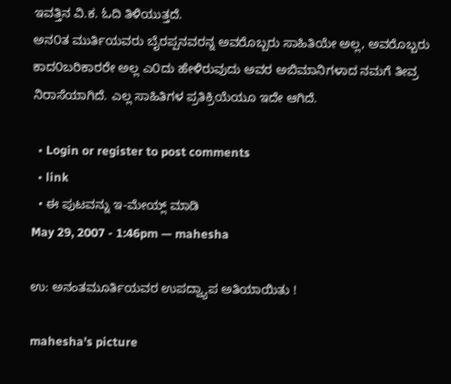ಇವತ್ತಿನ ವಿ.ಕ. ಓದಿ ತಿಳಿಯುತ್ತದೆ.
ಅನ೦ತ ಮುರ್ತಿಯವರು ಬೈರಪ್ಪನವರನ್ನ ಅವರೊಬ್ಬರು ಸಾಹಿತಿಯೇ ಅಲ್ಲ, ಅವರೊಬ್ಬರು ಕಾದ೦ಬರಿಕಾರರೇ ಅಲ್ಲ ಎ೦ದು ಹೇಳಿರುವುದು ಅವರ ಅಬಿಮಾನಿಗಳಾದ ನಮಗೆ ತೀವ್ರ ನಿರಾಸೆಯಾಗಿದೆ. ಎಲ್ಲ ಸಾಹಿತಿಗಳ ಪ್ರತಿಕ್ರಿಯೆಯೂ ಇದೇ ಆಗಿದೆ.

  • Login or register to post comments
  • link
  • ಈ ಪುಟವನ್ನು ಇ-ಮೇಯ್ಲ್ ಮಾಡಿ
May 29, 2007 - 1:46pm — mahesha

ಉ: ಅನಂತಮೂರ್ತಿಯವರ ಉಪದ್ವ್ಯಾಪ ಅತಿಯಾಯಿತು !

mahesha's picture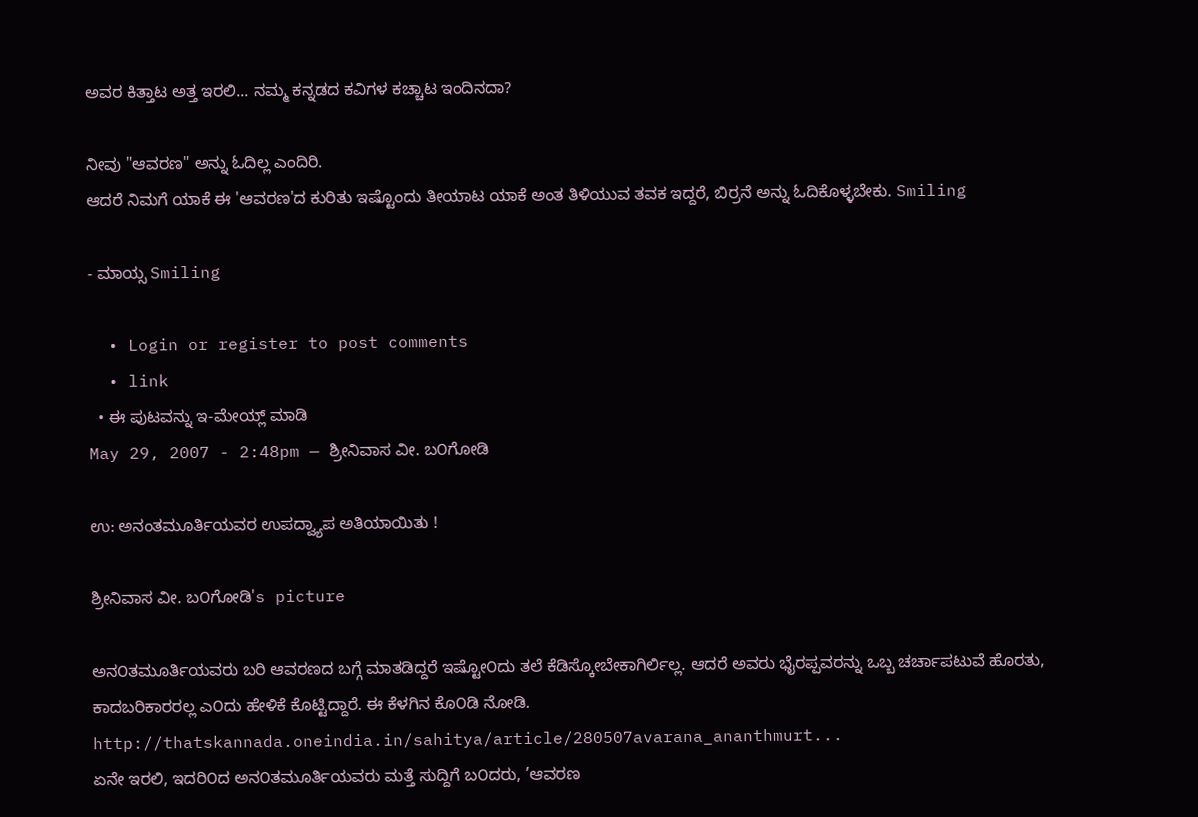ಅವರ ಕಿತ್ತಾಟ ಅತ್ತ ಇರಲಿ... ನಮ್ಮ ಕನ್ನಡದ ಕವಿಗಳ ಕಚ್ಚಾಟ ಇಂದಿನದಾ?

ನೀವು "ಆವರಣ" ಅನ್ನು ಓದಿಲ್ಲ ಎಂದಿರಿ.
ಆದರೆ ನಿಮಗೆ ಯಾಕೆ ಈ 'ಆವರಣ'ದ ಕುರಿತು ಇಷ್ಟೊಂದು ತೀಯಾಟ ಯಾಕೆ ಅಂತ ತಿಳಿಯುವ ತವಕ ಇದ್ದರೆ, ಬಿರ್ರ‍ನೆ ಅನ್ನು ಓದಿಕೊಳ್ಳಬೇಕು. Smiling

- ಮಾಯ್ಸ Smiling

  • Login or register to post comments
  • link
  • ಈ ಪುಟವನ್ನು ಇ-ಮೇಯ್ಲ್ ಮಾಡಿ
May 29, 2007 - 2:48pm — ಶ್ರೀನಿವಾಸ ವೀ. ಬ೦ಗೋಡಿ

ಉ: ಅನಂತಮೂರ್ತಿಯವರ ಉಪದ್ವ್ಯಾಪ ಅತಿಯಾಯಿತು !

ಶ್ರೀನಿವಾಸ ವೀ. ಬ೦ಗೋಡಿ's picture

ಅನ೦ತಮೂರ್ತಿಯವರು ಬರಿ ಆವರಣದ ಬಗ್ಗೆ ಮಾತಡಿದ್ದರೆ ಇಷ್ಟೋ೦ದು ತಲೆ ಕೆಡಿಸ್ಕೋಬೇಕಾಗಿರ್ಲಿಲ್ಲ. ಆದರೆ ಅವರು ಭೈರಪ್ಪವರನ್ನು ಒಬ್ಬ ಚರ್ಚಾಪಟುವೆ ಹೊರತು, ಕಾದಬರಿಕಾರರಲ್ಲ ಎ೦ದು ಹೇಳಿಕೆ ಕೊಟ್ಟಿದ್ದಾರೆ. ಈ ಕೆಳಗಿನ ಕೊ೦ಡಿ ನೋಡಿ.
http://thatskannada.oneindia.in/sahitya/article/280507avarana_ananthmurt...
ಏನೇ ಇರಲಿ, ಇದರಿ೦ದ ಅನ೦ತಮೂರ್ತಿಯವರು ಮತ್ತೆ ಸುದ್ದಿಗೆ ಬ೦ದರು, ’ಆವರಣ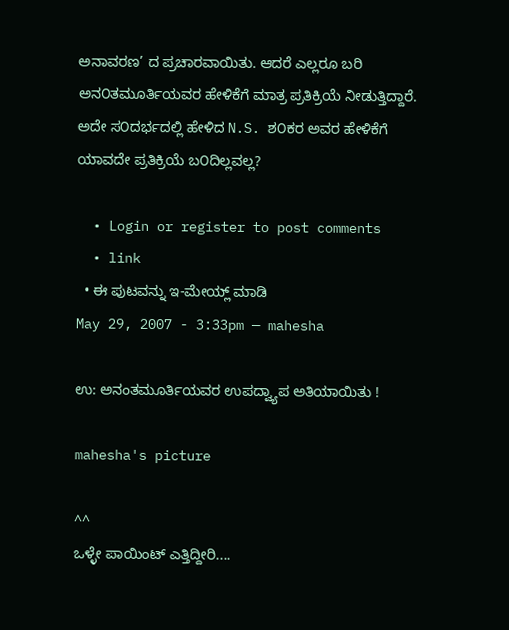ಅನಾವರಣ’ ದ ಪ್ರಚಾರವಾಯಿತು. ಆದರೆ ಎಲ್ಲರೂ ಬರಿ ಅನ೦ತಮೂರ್ತಿಯವರ ಹೇಳಿಕೆಗೆ ಮಾತ್ರ ಪ್ರತಿಕ್ರಿಯೆ ನೀಡುತ್ತಿದ್ದಾರೆ. ಅದೇ ಸ೦ದರ್ಭದಲ್ಲಿ ಹೇಳಿದ N.S. ಶ೦ಕರ ಅವರ ಹೇಳಿಕೆಗೆ ಯಾವದೇ ಪ್ರತಿಕ್ರಿಯೆ ಬ೦ದಿಲ್ಲವಲ್ಲ?

  • Login or register to post comments
  • link
  • ಈ ಪುಟವನ್ನು ಇ-ಮೇಯ್ಲ್ ಮಾಡಿ
May 29, 2007 - 3:33pm — mahesha

ಉ: ಅನಂತಮೂರ್ತಿಯವರ ಉಪದ್ವ್ಯಾಪ ಅತಿಯಾಯಿತು !

mahesha's picture

^^
ಒಳ್ಳೇ ಪಾಯಿಂಟ್ ಎತ್ತಿದ್ದೀರಿ....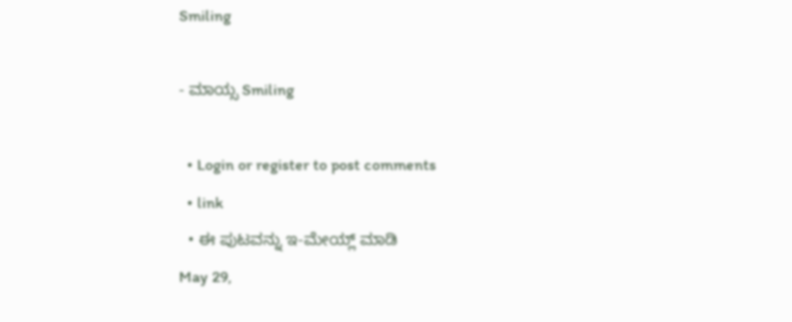Smiling

- ಮಾಯ್ಸ Smiling

  • Login or register to post comments
  • link
  • ಈ ಪುಟವನ್ನು ಇ-ಮೇಯ್ಲ್ ಮಾಡಿ
May 29,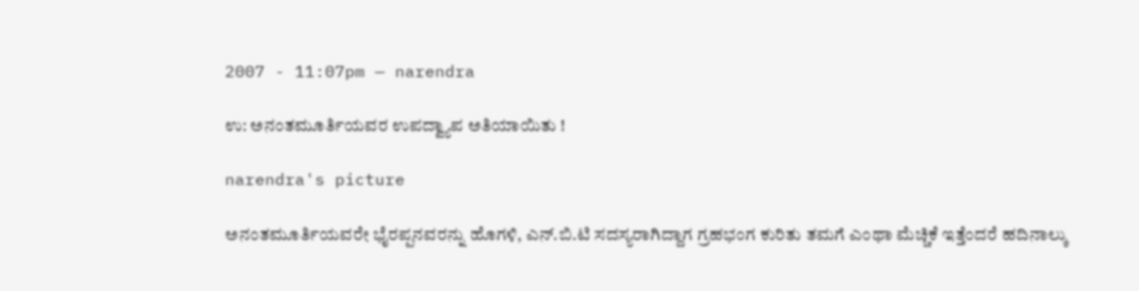2007 - 11:07pm — narendra

ಉ: ಅನಂತಮೂರ್ತಿಯವರ ಉಪದ್ವ್ಯಾಪ ಅತಿಯಾಯಿತು !

narendra's picture

ಅನಂತಮೂರ್ತಿಯವರೇ ಭೈರಪ್ಪನವರನ್ನು ಹೊಗಳಿ, ಎನ್.ಬಿ.ಟಿ ಸದಸ್ಯರಾಗಿದ್ದಾಗ ಗ್ರಹಭಂಗ ಕುರಿತು ತಮಗೆ ಎಂಥಾ ಮೆಚ್ಚಿಕೆ ಇತ್ತೆಂದರೆ ಹದಿನಾಲ್ಕು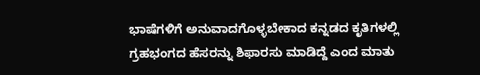ಭಾಷೆಗಳಿಗೆ ಅನುವಾದಗೊಳ್ಳಬೇಕಾದ ಕನ್ನಡದ ಕೃತಿಗಳಲ್ಲಿ ಗ್ರಹಭಂಗದ ಹೆಸರನ್ನು ಶಿಫಾರಸು ಮಾಡಿದ್ದೆ ಎಂದ ಮಾತು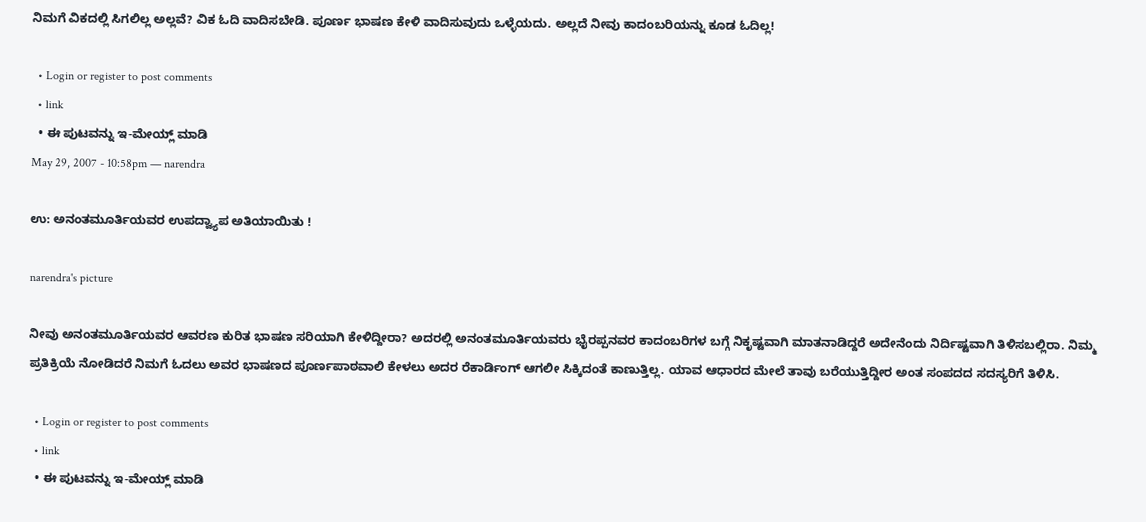ನಿಮಗೆ ವಿಕದಲ್ಲಿ ಸಿಗಲಿಲ್ಲ ಅಲ್ಲವೆ? ವಿಕ ಓದಿ ವಾದಿಸಬೇಡಿ. ಪೂರ್ಣ ಭಾಷಣ ಕೇಳಿ ವಾದಿಸುವುದು ಒಳ್ಳೆಯದು. ಅಲ್ಲದೆ ನೀವು ಕಾದಂಬರಿಯನ್ನು ಕೂಡ ಓದಿಲ್ಲ!

  • Login or register to post comments
  • link
  • ಈ ಪುಟವನ್ನು ಇ-ಮೇಯ್ಲ್ ಮಾಡಿ
May 29, 2007 - 10:58pm — narendra

ಉ: ಅನಂತಮೂರ್ತಿಯವರ ಉಪದ್ವ್ಯಾಪ ಅತಿಯಾಯಿತು !

narendra's picture

ನೀವು ಅನಂತಮೂರ್ತಿಯವರ ಆವರಣ ಕುರಿತ ಭಾಷಣ ಸರಿಯಾಗಿ ಕೇಳಿದ್ದೀರಾ? ಅದರಲ್ಲಿ ಅನಂತಮೂರ್ತಿಯವರು ಭೈರಪ್ಪನವರ ಕಾದಂಬರಿಗಳ ಬಗ್ಗೆ ನಿಕೃಷ್ಟವಾಗಿ ಮಾತನಾಡಿದ್ದರೆ ಅದೇನೆಂದು ನಿರ್ದಿಷ್ಟವಾಗಿ ತಿಳಿಸಬಲ್ಲಿರಾ. ನಿಮ್ಮ ಪ್ರತಿಕ್ರಿಯೆ ನೋಡಿದರೆ ನಿಮಗೆ ಓದಲು ಅವರ ಭಾಷಣದ ಪೂರ್ಣಪಾಠವಾಲಿ ಕೇಳಲು ಅದರ ರೆಕಾರ್ಡಿಂಗ್ ಆಗಲೀ ಸಿಕ್ಕಿದಂತೆ ಕಾಣುತ್ತಿಲ್ಲ. ಯಾವ ಆಧಾರದ ಮೇಲೆ ತಾವು ಬರೆಯುತ್ತಿದ್ದೀರ ಅಂತ ಸಂಪದದ ಸದಸ್ಯರಿಗೆ ತಿಳಿಸಿ.

  • Login or register to post comments
  • link
  • ಈ ಪುಟವನ್ನು ಇ-ಮೇಯ್ಲ್ ಮಾಡಿ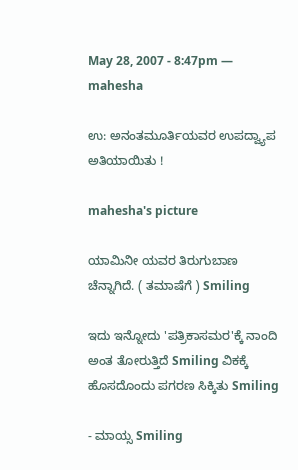May 28, 2007 - 8:47pm — mahesha

ಉ: ಅನಂತಮೂರ್ತಿಯವರ ಉಪದ್ವ್ಯಾಪ ಅತಿಯಾಯಿತು !

mahesha's picture

ಯಾಮಿನೀ ಯವರ ತಿರುಗುಬಾಣ ಚೆನ್ನಾಗಿದೆ. ( ತಮಾಷೆಗೆ ) Smiling

ಇದು ಇನ್ನೋದು 'ಪತ್ರಿಕಾಸಮರ'ಕ್ಕೆ ನಾಂದಿ ಅಂತ ತೋರುತ್ತಿದೆ Smiling ವಿಕಕ್ಕೆ ಹೊಸದೊಂದು ಪಗರಣ ಸಿಕ್ಕಿತು Smiling

- ಮಾಯ್ಸ Smiling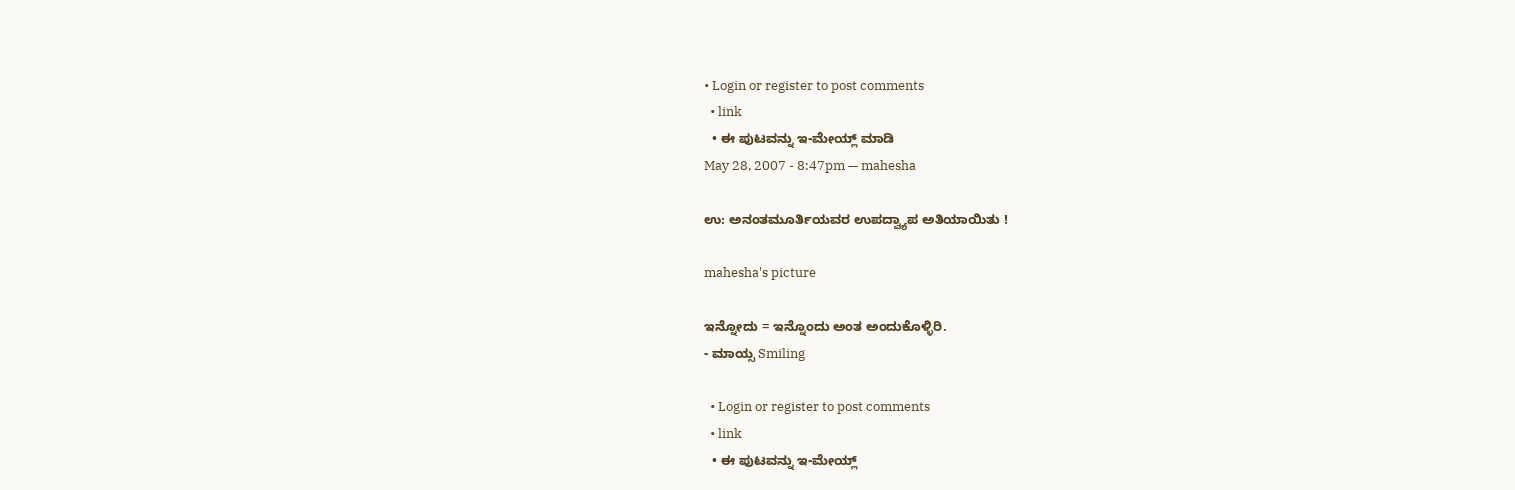• Login or register to post comments
  • link
  • ಈ ಪುಟವನ್ನು ಇ-ಮೇಯ್ಲ್ ಮಾಡಿ
May 28, 2007 - 8:47pm — mahesha

ಉ: ಅನಂತಮೂರ್ತಿಯವರ ಉಪದ್ವ್ಯಾಪ ಅತಿಯಾಯಿತು !

mahesha's picture

ಇನ್ನೋದು = ಇನ್ನೊಂದು ಅಂತ ಅಂದುಕೊಳ್ಳಿರಿ.
- ಮಾಯ್ಸ Smiling

  • Login or register to post comments
  • link
  • ಈ ಪುಟವನ್ನು ಇ-ಮೇಯ್ಲ್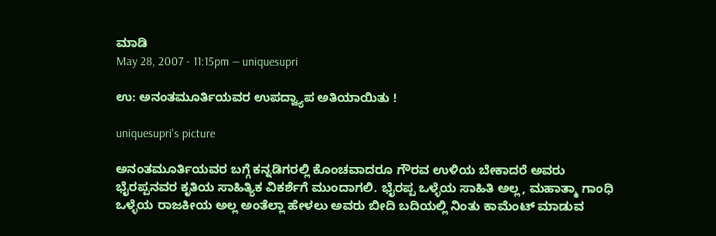ಮಾಡಿ
May 28, 2007 - 11:15pm — uniquesupri

ಉ: ಅನಂತಮೂರ್ತಿಯವರ ಉಪದ್ವ್ಯಾಪ ಅತಿಯಾಯಿತು !

uniquesupri's picture

ಅನಂತಮೂರ್ತಿಯವರ ಬಗ್ಗೆ ಕನ್ನಡಿಗರಲ್ಲಿ ಕೊಂಚವಾದರೂ ಗೌರವ ಉಳಿಯ ಬೇಕಾದರೆ ಅವರು ಭೈರಪ್ಪನವರ ಕೃತಿಯ ಸಾಹಿತ್ಯಿಕ ವಿಕರ್ಶೆಗೆ ಮುಂದಾಗಲಿ. ಭೈರಪ್ಪ ಒಳ್ಳೆಯ ಸಾಹಿತಿ ಅಲ್ಲ, ಮಹಾತ್ಮಾ ಗಾಂಧಿ ಒಳ್ಳೆಯ ರಾಜಕೀಯ ಅಲ್ಲ ಅಂತೆಲ್ಲಾ ಹೇಳಲು ಅವರು ಬೀದಿ ಬದಿಯಲ್ಲಿ ನಿಂತು ಕಾಮೆಂಟ್ ಮಾಡುವ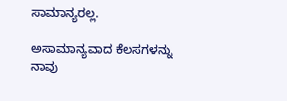ಸಾಮಾನ್ಯರಲ್ಲ.

ಅಸಾಮಾನ್ಯವಾದ ಕೆಲಸಗಳನ್ನು ನಾವು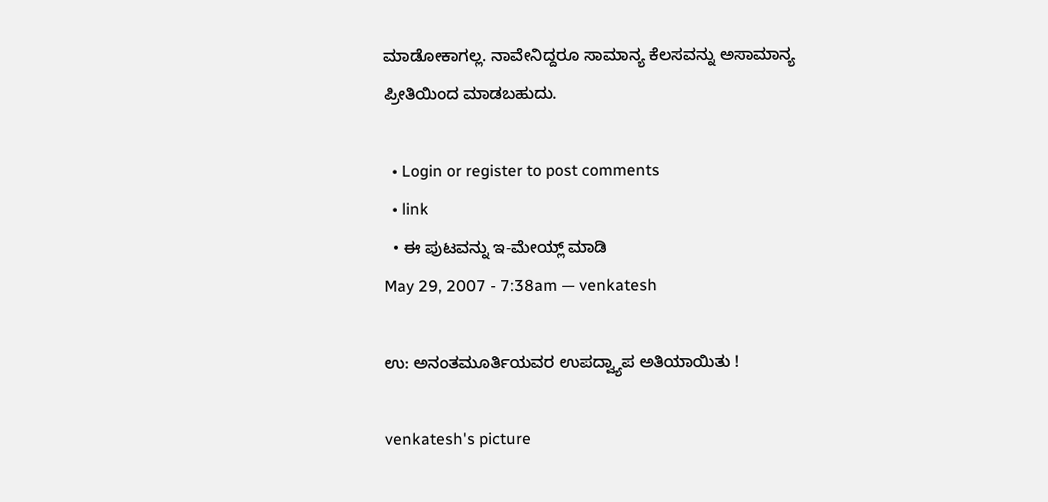ಮಾಡೋಕಾಗಲ್ಲ. ನಾವೇನಿದ್ದರೂ ಸಾಮಾನ್ಯ ಕೆಲಸವನ್ನು ಅಸಾಮಾನ್ಯ ಪ್ರೀತಿಯಿಂದ ಮಾಡಬಹುದು.

  • Login or register to post comments
  • link
  • ಈ ಪುಟವನ್ನು ಇ-ಮೇಯ್ಲ್ ಮಾಡಿ
May 29, 2007 - 7:38am — venkatesh

ಉ: ಅನಂತಮೂರ್ತಿಯವರ ಉಪದ್ವ್ಯಾಪ ಅತಿಯಾಯಿತು !

venkatesh's picture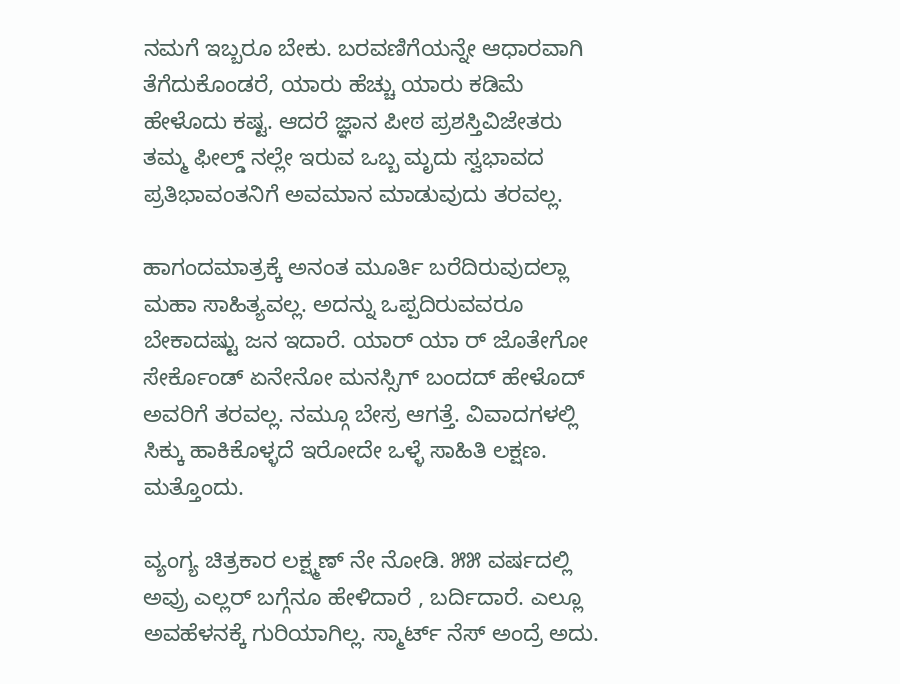ನಮಗೆ ಇಬ್ಬರೂ ಬೇಕು. ಬರವಣಿಗೆಯನ್ನೇ ಆಧಾರವಾಗಿ ತೆಗೆದುಕೊಂಡರೆ, ಯಾರು ಹೆಚ್ಚು ಯಾರು ಕಡಿಮೆ ಹೇಳೊದು ಕಷ್ಟ. ಆದರೆ ಜ್ಞಾನ ಪೀಠ ಪ್ರಶಸ್ತಿವಿಜೇತರು ತಮ್ಮ ಫೀಲ್ಡ್ ನಲ್ಲೇ ಇರುವ ಒಬ್ಬ ಮೃದು ಸ್ವಭಾವದ ಪ್ರತಿಭಾವಂತನಿಗೆ ಅವಮಾನ ಮಾಡುವುದು ತರವಲ್ಲ.

ಹಾಗಂದಮಾತ್ರಕ್ಕೆ ಅನಂತ ಮೂರ್ತಿ ಬರೆದಿರುವುದಲ್ಲಾ ಮಹಾ ಸಾಹಿತ್ಯವಲ್ಲ. ಅದನ್ನು ಒಪ್ಪದಿರುವವರೂ ಬೇಕಾದಷ್ಟು ಜನ ಇದಾರೆ. ಯಾರ್ ಯಾ ರ್ ಜೊತೇಗೋ ಸೇರ್ಕೊಂಡ್ ಏನೇನೋ ಮನಸ್ಸಿಗ್ ಬಂದದ್ ಹೇಳೊದ್ ಅವರಿಗೆ ತರವಲ್ಲ. ನಮ್ಗೂ ಬೇಸ್ರ ಆಗತ್ತೆ. ವಿವಾದಗಳಲ್ಲಿ ಸಿಕ್ಕು ಹಾಕಿಕೊಳ್ಳದೆ ಇರೋದೇ ಒಳ್ಳೆ ಸಾಹಿತಿ ಲಕ್ಷಣ. ಮತ್ತೊಂದು.

ವ್ಯಂಗ್ಯ ಚಿತ್ರಕಾರ ಲಕ್ಷ್ಮಣ್ ನೇ ನೋಡಿ. ೫೫ ವರ್ಷದಲ್ಲಿ ಅವ್ರು ಎಲ್ಲರ್ ಬಗ್ಗೆನೂ ಹೇಳಿದಾರೆ , ಬರ್ದಿದಾರೆ. ಎಲ್ಲೂ ಅವಹೆಳನಕ್ಕೆ ಗುರಿಯಾಗಿಲ್ಲ. ಸ್ಮಾರ್ಟ್ ನೆಸ್ ಅಂದ್ರೆ ಅದು.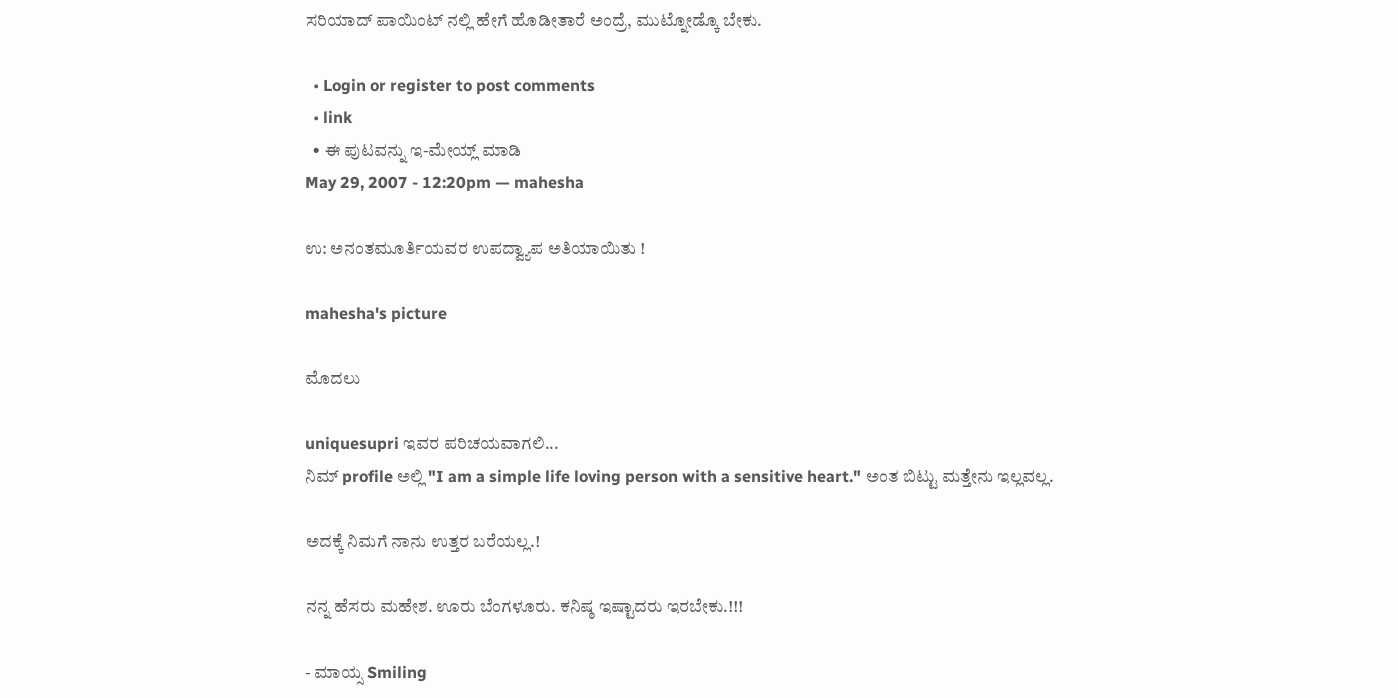ಸರಿಯಾದ್ ಪಾಯಿಂಟ್ ನಲ್ಲಿ ಹೇಗೆ ಹೊಡೀತಾರೆ ಅಂದ್ರೆ, ಮುಟ್ನೋಡ್ಕೊ ಬೇಕು.

  • Login or register to post comments
  • link
  • ಈ ಪುಟವನ್ನು ಇ-ಮೇಯ್ಲ್ ಮಾಡಿ
May 29, 2007 - 12:20pm — mahesha

ಉ: ಅನಂತಮೂರ್ತಿಯವರ ಉಪದ್ವ್ಯಾಪ ಅತಿಯಾಯಿತು !

mahesha's picture

ಮೊದಲು

uniquesupri ಇವರ ಪರಿಚಯವಾಗಲಿ...
ನಿಮ್ profile ಅಲ್ಲಿ "I am a simple life loving person with a sensitive heart." ಅಂತ ಬಿಟ್ಟು ಮತ್ತೇನು ಇಲ್ಲವಲ್ಲ.

ಅದಕ್ಕೆ ನಿಮಗೆ ನಾನು ಉತ್ತರ ಬರೆಯಲ್ಲ.!

ನನ್ನ ಹೆಸರು ಮಹೇಶ. ಊರು ಬೆಂಗಳೂರು. ಕನಿಷ್ಠ ಇಷ್ಟಾದರು ಇರಬೇಕು.!!!

- ಮಾಯ್ಸ Smiling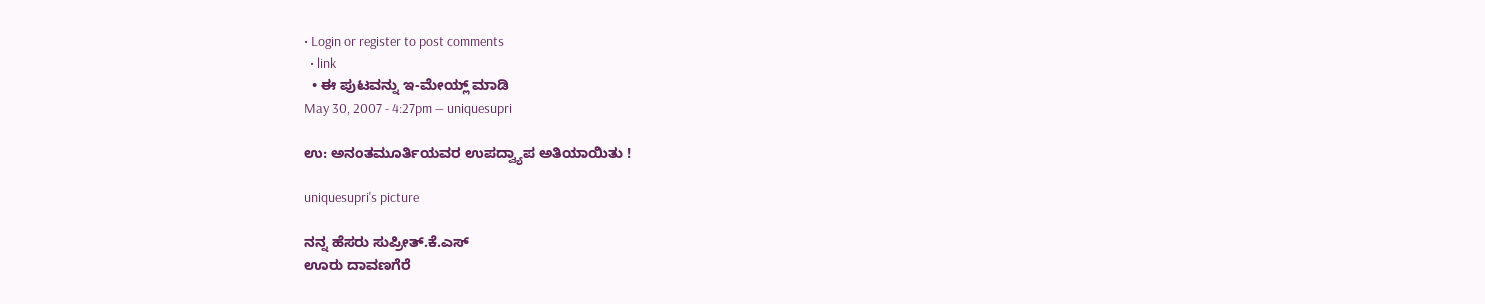• Login or register to post comments
  • link
  • ಈ ಪುಟವನ್ನು ಇ-ಮೇಯ್ಲ್ ಮಾಡಿ
May 30, 2007 - 4:27pm — uniquesupri

ಉ: ಅನಂತಮೂರ್ತಿಯವರ ಉಪದ್ವ್ಯಾಪ ಅತಿಯಾಯಿತು !

uniquesupri's picture

ನನ್ನ ಹೆಸರು ಸುಪ್ರೀತ್.ಕೆ.ಎಸ್
ಊರು ದಾವಣಗೆರೆ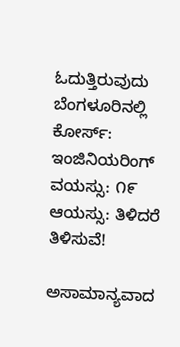ಓದುತ್ತಿರುವುದು ಬೆಂಗಳೂರಿನಲ್ಲಿ
ಕೋರ್ಸ್: ಇಂಜಿನಿಯರಿಂಗ್
ವಯಸ್ಸು: ೧೯
ಆಯಸ್ಸು: ತಿಳಿದರೆ ತಿಳಿಸುವೆ!

ಅಸಾಮಾನ್ಯವಾದ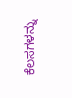ಕೆಲಸಗಳನ್ನು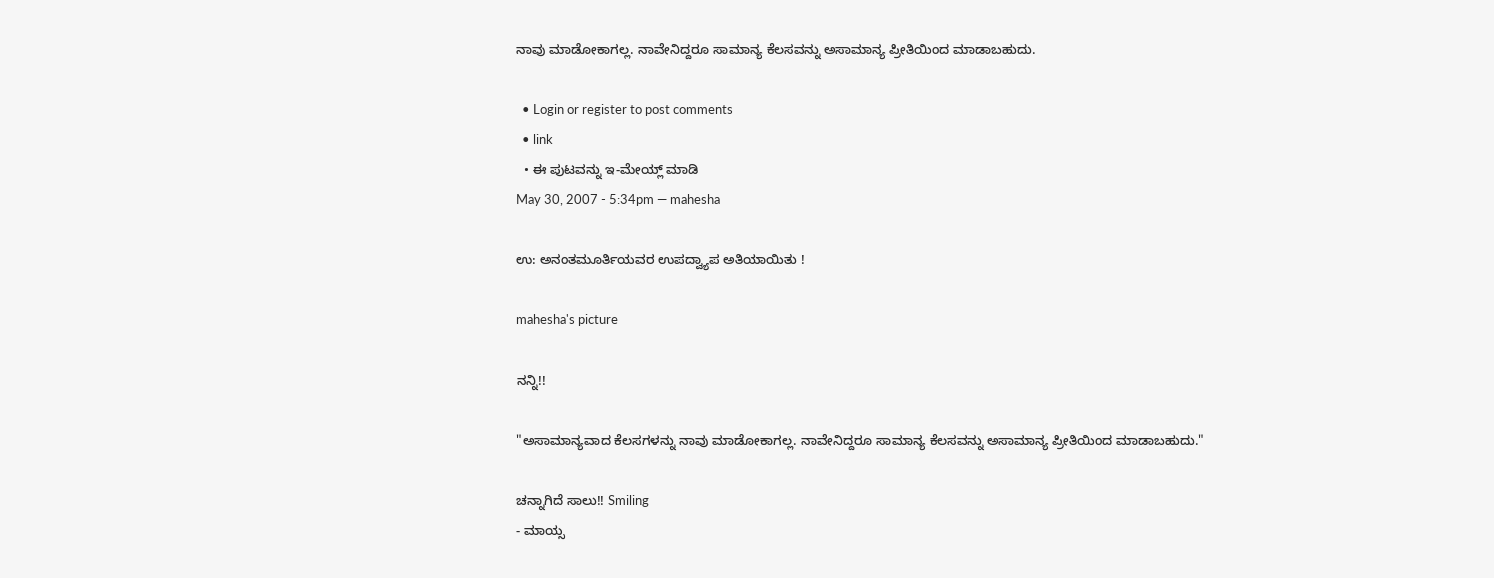ನಾವು ಮಾಡೋಕಾಗಲ್ಲ. ನಾವೇನಿದ್ದರೂ ಸಾಮಾನ್ಯ ಕೆಲಸವನ್ನು ಅಸಾಮಾನ್ಯ ಪ್ರೀತಿಯಿಂದ ಮಾಡಾಬಹುದು.

  • Login or register to post comments
  • link
  • ಈ ಪುಟವನ್ನು ಇ-ಮೇಯ್ಲ್ ಮಾಡಿ
May 30, 2007 - 5:34pm — mahesha

ಉ: ಅನಂತಮೂರ್ತಿಯವರ ಉಪದ್ವ್ಯಾಪ ಅತಿಯಾಯಿತು !

mahesha's picture

ನನ್ನಿ!!

"ಅಸಾಮಾನ್ಯವಾದ ಕೆಲಸಗಳನ್ನು ನಾವು ಮಾಡೋಕಾಗಲ್ಲ. ನಾವೇನಿದ್ದರೂ ಸಾಮಾನ್ಯ ಕೆಲಸವನ್ನು ಅಸಾಮಾನ್ಯ ಪ್ರೀತಿಯಿಂದ ಮಾಡಾಬಹುದು."

ಚನ್ನಾಗಿದೆ ಸಾಲು!! Smiling
- ಮಾಯ್ಸ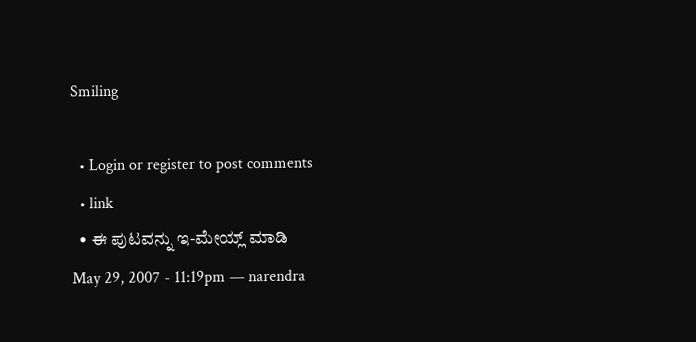Smiling

  • Login or register to post comments
  • link
  • ಈ ಪುಟವನ್ನು ಇ-ಮೇಯ್ಲ್ ಮಾಡಿ
May 29, 2007 - 11:19pm — narendra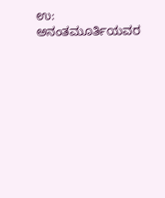ಉ: ಅನಂತಮೂರ್ತಿಯವರ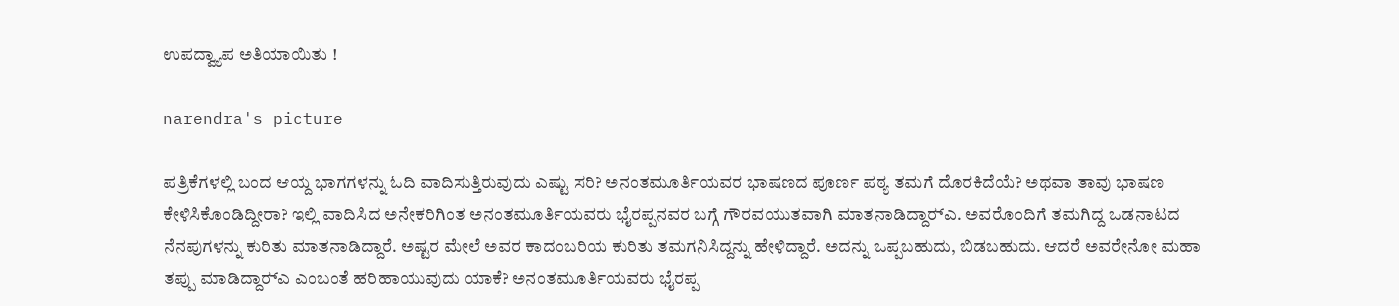ಉಪದ್ವ್ಯಾಪ ಅತಿಯಾಯಿತು !

narendra's picture

ಪತ್ರಿಕೆಗಳಲ್ಲಿ ಬಂದ ಆಯ್ದ ಭಾಗಗಳನ್ನು ಓದಿ ವಾದಿಸುತ್ತಿರುವುದು ಎಷ್ಟು ಸರಿ? ಅನಂತಮೂರ್ತಿಯವರ ಭಾಷಣದ ಪೂರ್ಣ ಪಠ್ಯ ತಮಗೆ ದೊರಕಿದೆಯೆ? ಅಥವಾ ತಾವು ಭಾಷಣ ಕೇಳಿಸಿಕೊಂಡಿದ್ದೀರಾ? ಇಲ್ಲಿ ವಾದಿಸಿದ ಅನೇಕರಿಗಿಂತ ಅನಂತಮೂರ್ತಿಯವರು ಭೈರಪ್ಪನವರ ಬಗ್ಗೆ ಗೌರವಯುತವಾಗಿ ಮಾತನಾಡಿದ್ದಾರ್‍ಎ. ಅವರೊಂದಿಗೆ ತಮಗಿದ್ದ ಒಡನಾಟದ ನೆನಪುಗಳನ್ನು ಕುರಿತು ಮಾತನಾಡಿದ್ದಾರೆ. ಅಷ್ಟರ ಮೇಲೆ ಅವರ ಕಾದಂಬರಿಯ ಕುರಿತು ತಮಗನಿಸಿದ್ದನ್ನು ಹೇಳಿದ್ದಾರೆ. ಅದನ್ನು ಒಪ್ಪಬಹುದು, ಬಿಡಬಹುದು. ಆದರೆ ಅವರೇನೋ ಮಹಾ ತಪ್ಪು ಮಾಡಿದ್ದಾರ್‍ಎ ಎಂಬಂತೆ ಹರಿಹಾಯುವುದು ಯಾಕೆ? ಅನಂತಮೂರ್ತಿಯವರು ಭೈರಪ್ಪ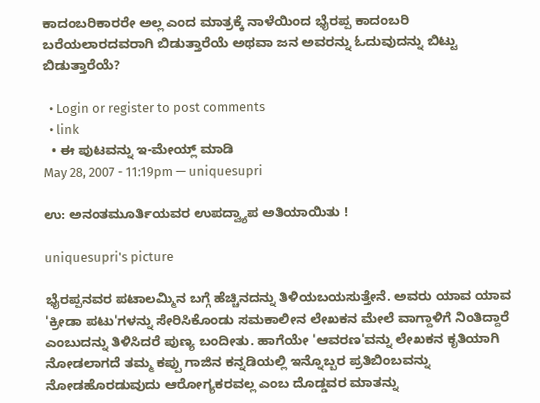ಕಾದಂಬರಿಕಾರರೇ ಅಲ್ಲ ಎಂದ ಮಾತ್ರಕ್ಕೆ ನಾಳೆಯಿಂದ ಭೈರಪ್ಪ ಕಾದಂಬರಿ ಬರೆಯಲಾರದವರಾಗಿ ಬಿಡುತ್ತಾರೆಯೆ ಅಥವಾ ಜನ ಅವರನ್ನು ಓದುವುದನ್ನು ಬಿಟ್ಟು ಬಿಡುತ್ತಾರೆಯೆ?

  • Login or register to post comments
  • link
  • ಈ ಪುಟವನ್ನು ಇ-ಮೇಯ್ಲ್ ಮಾಡಿ
May 28, 2007 - 11:19pm — uniquesupri

ಉ: ಅನಂತಮೂರ್ತಿಯವರ ಉಪದ್ವ್ಯಾಪ ಅತಿಯಾಯಿತು !

uniquesupri's picture

ಭೈರಪ್ಪನವರ ಪಟಾಲಮ್ಮಿನ ಬಗ್ಗೆ ಹೆಚ್ಚಿನದನ್ನು ತಿಳಿಯಬಯಸುತ್ತೇನೆ. ಅವರು ಯಾವ ಯಾವ 'ಕ್ರೀಡಾ ಪಟು'ಗಳನ್ನು ಸೇರಿಸಿಕೊಂಡು ಸಮಕಾಲೀನ ಲೇಖಕನ ಮೇಲೆ ವಾಗ್ದಾಳಿಗೆ ನಿಂತಿದ್ದಾರೆ ಎಂಬುದನ್ನು ತಿಳಿಸಿದರೆ ಪುಣ್ಯ ಬಂದೀತು. ಹಾಗೆಯೇ 'ಆವರಣ'ವನ್ನು ಲೇಖಕನ ಕೃತಿಯಾಗಿ ನೋಡಲಾಗದೆ ತಮ್ಮ ಕಪ್ಪು ಗಾಜಿನ ಕನ್ನಡಿಯಲ್ಲಿ ಇನ್ನೊಬ್ಬರ ಪ್ರತಿಬಿಂಬವನ್ನು ನೋಡಹೊರಡುವುದು ಆರೋಗ್ಯಕರವಲ್ಲ ಎಂಬ ದೊಡ್ಡವರ ಮಾತನ್ನು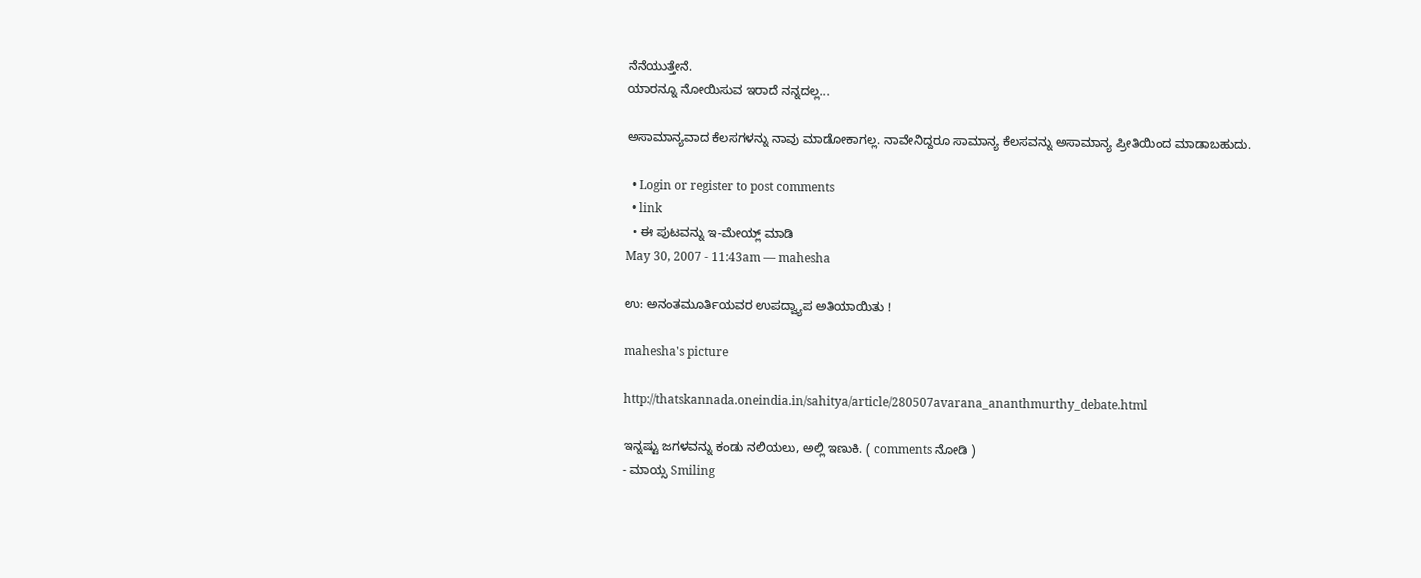ನೆನೆಯುತ್ತೇನೆ.
ಯಾರನ್ನೂ ನೋಯಿಸುವ ಇರಾದೆ ನನ್ನದಲ್ಲ...

ಅಸಾಮಾನ್ಯವಾದ ಕೆಲಸಗಳನ್ನು ನಾವು ಮಾಡೋಕಾಗಲ್ಲ. ನಾವೇನಿದ್ದರೂ ಸಾಮಾನ್ಯ ಕೆಲಸವನ್ನು ಅಸಾಮಾನ್ಯ ಪ್ರೀತಿಯಿಂದ ಮಾಡಾಬಹುದು.

  • Login or register to post comments
  • link
  • ಈ ಪುಟವನ್ನು ಇ-ಮೇಯ್ಲ್ ಮಾಡಿ
May 30, 2007 - 11:43am — mahesha

ಉ: ಅನಂತಮೂರ್ತಿಯವರ ಉಪದ್ವ್ಯಾಪ ಅತಿಯಾಯಿತು !

mahesha's picture

http://thatskannada.oneindia.in/sahitya/article/280507avarana_ananthmurthy_debate.html

ಇನ್ನಷ್ಟು ಜಗಳವನ್ನು ಕಂಡು ನಲಿಯಲು, ಅಲ್ಲಿ ಇಣುಕಿ. ( comments ನೋಡಿ )
- ಮಾಯ್ಸ Smiling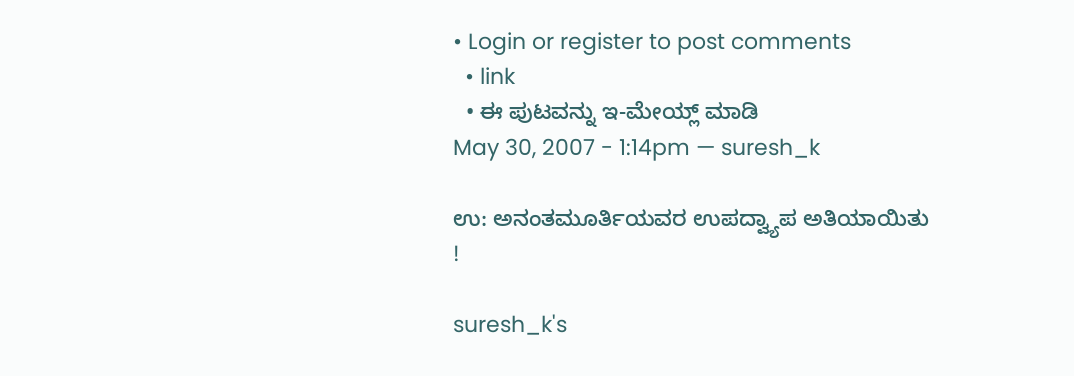• Login or register to post comments
  • link
  • ಈ ಪುಟವನ್ನು ಇ-ಮೇಯ್ಲ್ ಮಾಡಿ
May 30, 2007 - 1:14pm — suresh_k

ಉ: ಅನಂತಮೂರ್ತಿಯವರ ಉಪದ್ವ್ಯಾಪ ಅತಿಯಾಯಿತು !

suresh_k's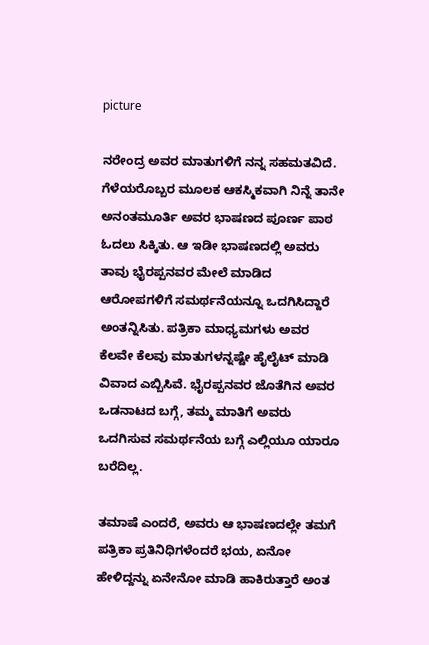picture

ನರೇಂದ್ರ ಅವರ ಮಾತುಗಳಿಗೆ ನನ್ನ ಸಹಮತವಿದೆ. ಗೆಳೆಯರೊಬ್ಬರ ಮೂಲಕ ಆಕಸ್ಮಿಕವಾಗಿ ನಿನ್ನೆ ತಾನೇ ಅನಂತಮೂರ್ತಿ ಅವರ ಭಾಷಣದ ಪೂರ್ಣ ಪಾಠ ಓದಲು ಸಿಕ್ಕಿತು. ಆ ಇಡೀ ಭಾಷಣದಲ್ಲಿ ಅವರು ತಾವು ಭೈರಪ್ಪನವರ ಮೇಲೆ ಮಾಡಿದ ಆರೋಪಗಳಿಗೆ ಸಮರ್ಥನೆಯನ್ನೂ ಒದಗಿಸಿದ್ದಾರೆ ಅಂತನ್ನಿಸಿತು. ಪತ್ರಿಕಾ ಮಾಧ್ಯಮಗಳು ಅವರ ಕೆಲವೇ ಕೆಲವು ಮಾತುಗಳನ್ನಷ್ಟೇ ಹೈಲೈಟ್ ಮಾಡಿ ವಿವಾದ ಎಬ್ಬಿಸಿವೆ. ಭೈರಪ್ಪನವರ ಜೊತೆಗಿನ ಅವರ ಒಡನಾಟದ ಬಗ್ಗೆ, ತಮ್ಮ ಮಾತಿಗೆ ಅವರು ಒದಗಿಸುವ ಸಮರ್ಥನೆಯ ಬಗ್ಗೆ ಎಲ್ಲಿಯೂ ಯಾರೂ ಬರೆದಿಲ್ಲ.

ತಮಾಷೆ ಎಂದರೆ, ಅವರು ಆ ಭಾಷಣದಲ್ಲೇ ತಮಗೆ ಪತ್ರಿಕಾ ಪ್ರತಿನಿಧಿಗಳೆಂದರೆ ಭಯ, ಏನೋ ಹೇಳಿದ್ದನ್ನು ಏನೇನೋ ಮಾಡಿ ಹಾಕಿರುತ್ತಾರೆ ಅಂತ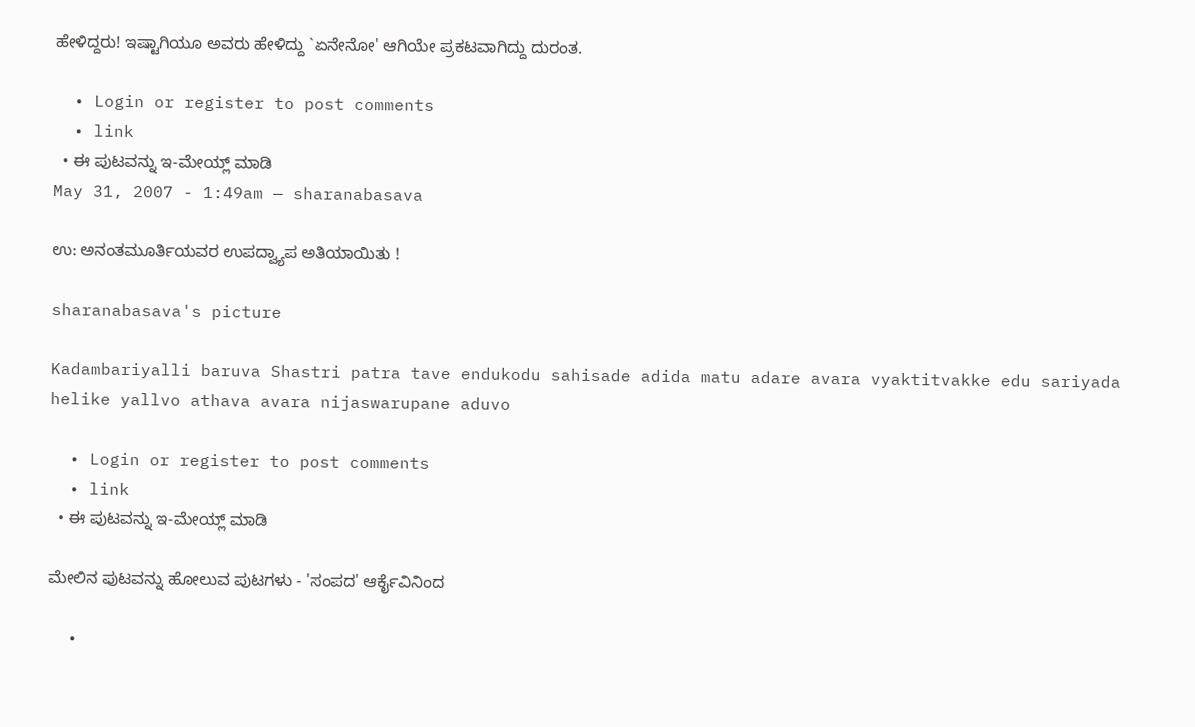ಹೇಳಿದ್ದರು! ಇಷ್ಟಾಗಿಯೂ ಅವರು ಹೇಳಿದ್ದು `ಏನೇನೋ' ಆಗಿಯೇ ಪ್ರಕಟವಾಗಿದ್ದು ದುರಂತ.

  • Login or register to post comments
  • link
  • ಈ ಪುಟವನ್ನು ಇ-ಮೇಯ್ಲ್ ಮಾಡಿ
May 31, 2007 - 1:49am — sharanabasava

ಉ: ಅನಂತಮೂರ್ತಿಯವರ ಉಪದ್ವ್ಯಾಪ ಅತಿಯಾಯಿತು !

sharanabasava's picture

Kadambariyalli baruva Shastri patra tave endukodu sahisade adida matu adare avara vyaktitvakke edu sariyada helike yallvo athava avara nijaswarupane aduvo

  • Login or register to post comments
  • link
  • ಈ ಪುಟವನ್ನು ಇ-ಮೇಯ್ಲ್ ಮಾಡಿ

ಮೇಲಿನ ಪುಟವನ್ನು ಹೋಲುವ ಪುಟಗಳು - 'ಸಂಪದ' ಆರ್ಕೈವಿನಿಂದ

  •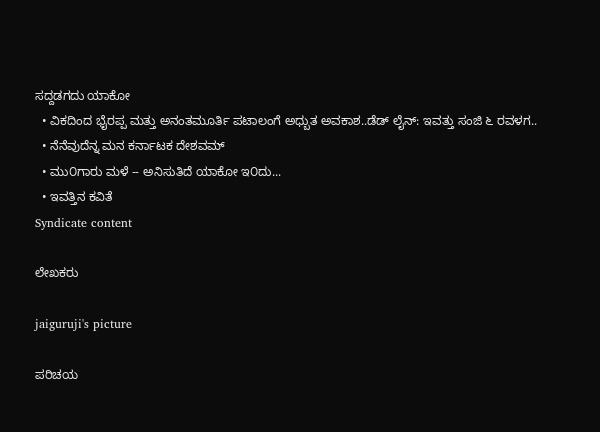ಸದ್ದಡಗದು ಯಾಕೋ
  • ವಿಕದಿಂದ ಭೈರಪ್ಪ ಮತ್ತು ಅನಂತಮೂರ್ತಿ ಪಟಾಲಂಗೆ ಅಧ್ಬುತ ಅವಕಾಶ..ಡೆಡ್ ಲೈನ್: ಇವತ್ತು ಸಂಜಿ ೬ ರವಳಗ..
  • ನೆನೆವುದೆನ್ನ ಮನ ಕರ್ನಾಟಕ ದೇಶವಮ್
  • ಮು೦ಗಾರು ಮಳೆ -- ಅನಿಸುತಿದೆ ಯಾಕೋ ಇ೦ದು...
  • ಇವತ್ತಿನ ಕವಿತೆ
Syndicate content

ಲೇಖಕರು

jaiguruji's picture

ಪರಿಚಯ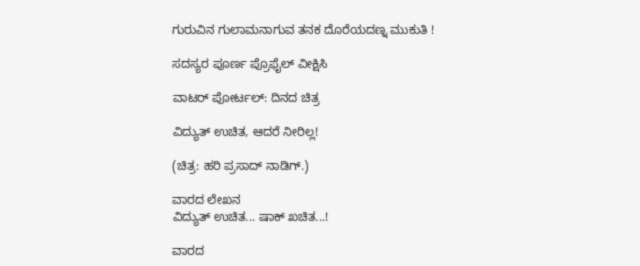ಗುರುವಿನ ಗುಲಾಮನಾಗುವ ತನಕ ದೊರೆಯದಣ್ನ ಮುಕುತಿ !

ಸದಸ್ಯರ ಪೂರ್ಣ ಪ್ರೊಫೈಲ್ ವೀಕ್ಷಿಸಿ

ವಾಟರ್ ಪೋರ್ಟಲ್: ದಿನದ ಚಿತ್ರ

ವಿದ್ಯುತ್ ಉಚಿತ, ಆದರೆ ನೀರಿಲ್ಲ!

(ಚಿತ್ರ: ಹರಿ ಪ್ರಸಾದ್ ನಾಡಿಗ್.)

ವಾರದ ಲೇಖನ
ವಿದ್ಯುತ್ ಉಚಿತ... ಷಾಕ್ ಖಚಿತ...!

ವಾರದ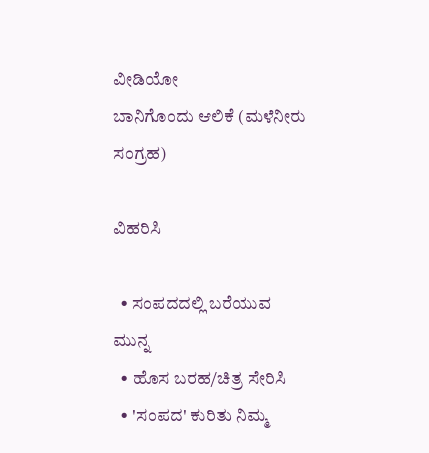ವೀಡಿಯೋ
ಬಾನಿಗೊಂದು ಆಲಿಕೆ (ಮಳೆನೀರು ಸಂಗ್ರಹ)

ವಿಹರಿಸಿ

  • ಸಂಪದದಲ್ಲಿ ಬರೆಯುವ ಮುನ್ನ
  • ಹೊಸ ಬರಹ/ಚಿತ್ರ ಸೇರಿಸಿ
  • 'ಸಂಪದ' ಕುರಿತು ನಿಮ್ಮ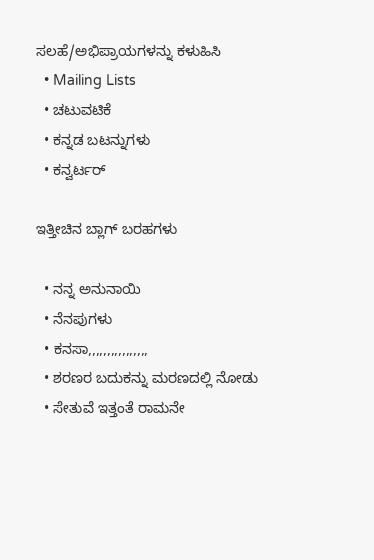ಸಲಹೆ/ಅಭಿಪ್ರಾಯಗಳನ್ನು ಕಳುಹಿಸಿ
  • Mailing Lists
  • ಚಟುವಟಿಕೆ
  • ಕನ್ನಡ ಬಟನ್ನುಗಳು
  • ಕನ್ವರ್ಟರ್

ಇತ್ತೀಚಿನ ಬ್ಲಾಗ್ ಬರಹಗಳು

  • ನನ್ನ ಅನುನಾಯಿ
  • ನೆನಪುಗಳು
  • ಕನಸಾ,,,,,,,,,,,,,,,,
  • ಶರಣರ ಬದುಕನ್ನು ಮರಣದಲ್ಲಿ ನೋಡು
  • ಸೇತುವೆ ಇತ್ತಂತೆ ರಾಮನೇ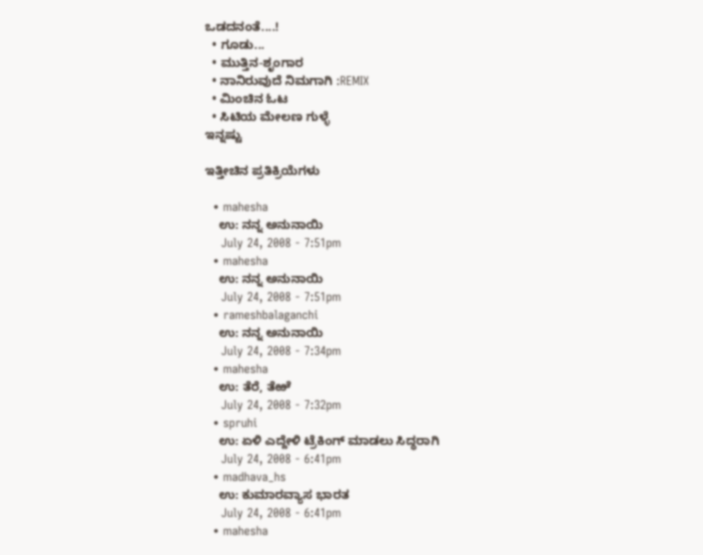ಒಡದನಂತೆ....!
  • ಗೂಡು...
  • ಮುತ್ತಿನ-ಶೃಂಗಾರ
  • ನಾನಿರುವುದೆ ನಿಮಗಾಗಿ :REMIX
  • ಮಿಂಚಿನ ಓಟ
  • ಸಿಟಿಯ ಮೇಲಣ ಗುಳ್ಳೆ
ಇನ್ನಷ್ಟು

ಇತ್ತೀಚಿನ ಪ್ರತಿಕ್ರಿಯೆಗಳು

  • mahesha
    ಉ: ನನ್ನ ಅನುನಾಯಿ
    July 24, 2008 - 7:51pm
  • mahesha
    ಉ: ನನ್ನ ಅನುನಾಯಿ
    July 24, 2008 - 7:51pm
  • rameshbalaganchi
    ಉ: ನನ್ನ ಅನುನಾಯಿ
    July 24, 2008 - 7:34pm
  • mahesha
    ಉ: ತೆರೆ, ತೆಱೆ
    July 24, 2008 - 7:32pm
  • spruhi
    ಉ: ಏಳಿ ಎದ್ದೇಳಿ ಟ್ರೆಕಿಂಗ್ ಮಾಡಲು ಸಿದ್ಧರಾಗಿ
    July 24, 2008 - 6:41pm
  • madhava_hs
    ಉ: ಕುಮಾರವ್ಯಾಸ ಭಾರತ
    July 24, 2008 - 6:41pm
  • mahesha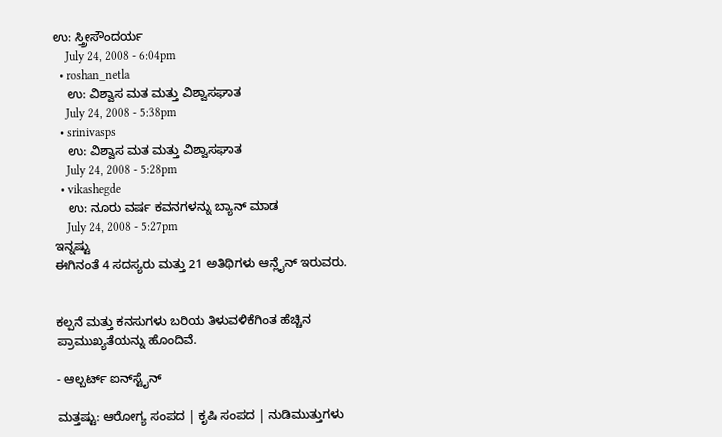ಉ: ಸ್ತ್ರೀಸೌಂದರ್ಯ
    July 24, 2008 - 6:04pm
  • roshan_netla
    ಉ: ವಿಶ್ವಾಸ ಮತ ಮತ್ತು ವಿಶ್ವಾಸಘಾತ
    July 24, 2008 - 5:38pm
  • srinivasps
    ಉ: ವಿಶ್ವಾಸ ಮತ ಮತ್ತು ವಿಶ್ವಾಸಘಾತ
    July 24, 2008 - 5:28pm
  • vikashegde
    ಉ: ನೂರು ವರ್ಷ ಕವನಗಳನ್ನು ಬ್ಯಾನ್ ಮಾಡ
    July 24, 2008 - 5:27pm
ಇನ್ನಷ್ಟು
ಈಗಿನಂತೆ 4 ಸದಸ್ಯರು ಮತ್ತು 21 ಅತಿಥಿಗಳು ಆನ್ಲೈನ್ ಇರುವರು.


ಕಲ್ಪನೆ ಮತ್ತು ಕನಸುಗಳು ಬರಿಯ ತಿಳುವಳಿಕೆಗಿಂತ ಹೆಚ್ಚಿನ ಪ್ರಾಮುಖ್ಯತೆಯನ್ನು ಹೊಂದಿವೆ.

- ಆಲ್ಬರ್ಟ್ ಐನ್‍ಸ್ಟೈನ್

ಮತ್ತಷ್ಟು: ಆರೋಗ್ಯ ಸಂಪದ | ಕೃಷಿ ಸಂಪದ | ನುಡಿಮುತ್ತುಗಳು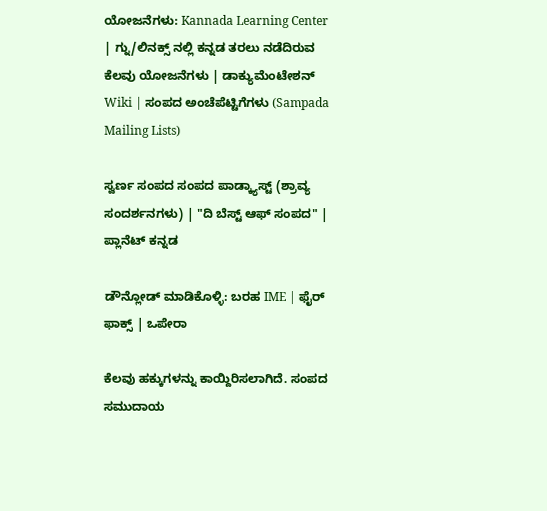ಯೋಜನೆಗಳು: Kannada Learning Center | ಗ್ನು/ಲಿನಕ್ಸ್ ನಲ್ಲಿ ಕನ್ನಡ ತರಲು ನಡೆದಿರುವ ಕೆಲವು ಯೋಜನೆಗಳು | ಡಾಕ್ಯುಮೆಂಟೇಶನ್ Wiki | ಸಂಪದ ಅಂಚೆಪೆಟ್ಟಿಗೆಗಳು (Sampada Mailing Lists)

ಸ್ವರ್ಣ ಸಂಪದ ಸಂಪದ ಪಾಡ್ಕ್ಯಾಸ್ಟ್ (ಶ್ರಾವ್ಯ ಸಂದರ್ಶನಗಳು) | "ದಿ ಬೆಸ್ಟ್ ಆಫ್ ಸಂಪದ" | ಪ್ಲಾನೆಟ್ ಕನ್ನಡ

ಡೌನ್ಲೋಡ್ ಮಾಡಿಕೊಳ್ಳಿ: ಬರಹ IME | ಫೈರ್ ಫಾಕ್ಸ್ | ಒಪೇರಾ

ಕೆಲವು ಹಕ್ಕುಗಳನ್ನು ಕಾಯ್ದಿರಿಸಲಾಗಿದೆ. ಸಂಪದ ಸಮುದಾಯ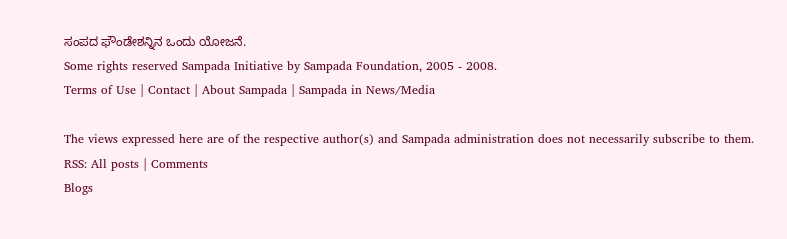ಸಂಪದ ಫೌಂಡೇಶನ್ನಿನ ಒಂದು ಯೋಜನೆ.
Some rights reserved Sampada Initiative by Sampada Foundation, 2005 - 2008.
Terms of Use | Contact | About Sampada | Sampada in News/Media

The views expressed here are of the respective author(s) and Sampada administration does not necessarily subscribe to them.
RSS: All posts | Comments
Blogs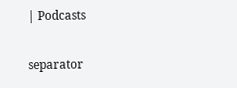| Podcasts

separator